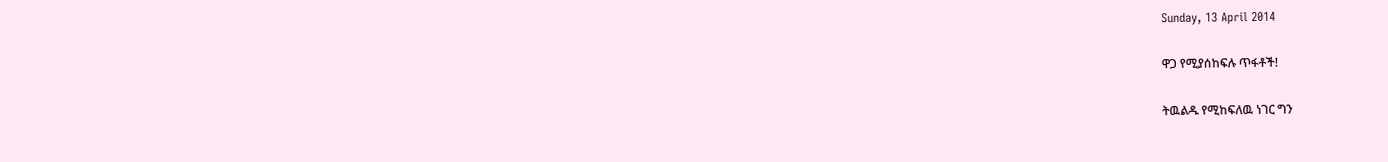Sunday, 13 April 2014

ዋጋ የሚያሰከፍሉ ጥፋቶች!

ትዉልዱ የሚከፍለዉ ነገር ግን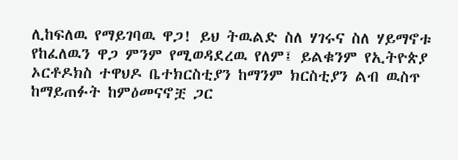ሊከፍለዉ የማይገባዉ ዋጋ! ይህ ትዉልድ ስለ ሃገሩና ስለ ሃይማኖቱ የከፈለዉን ዋጋ ምንም የሚወዳደረዉ የለም፤ ይልቁንም የኢትዮጵያ ኦርቶዶክስ ተዋህዶ ቤተክርስቲያን ከማንም ክርስቲያን ልብ ዉስጥ ከማይጠፉት ከምዕመናኖቿ ጋር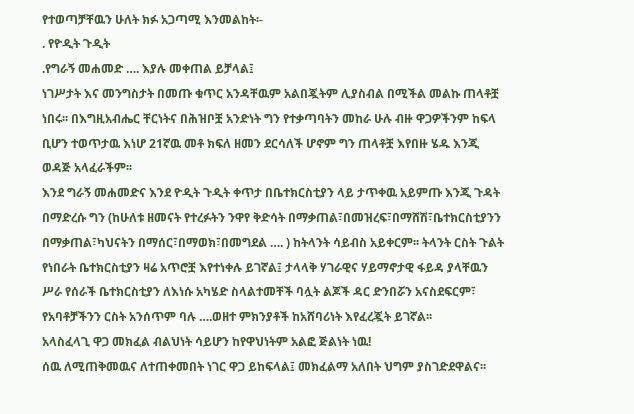የተወጣቻቸዉን ሁለት ክፉ አጋጣሚ እንመልከት፡-
. የዮዲት ጉዲት
.የግራኝ መሐመድ …. እያሉ መቀጠል ይቻላል፤
ነገሥታት እና መንግስታት በመጡ ቁጥር አንዳቸዉም አልበጇትም ሊያስብል በሚችል መልኩ ጠላቶቿ ነበሩ፡፡ በእግዚአብሔር ቸርነትና በሕዝቦቿ አንድነት ግን የተቃጣባትን መከራ ሁሉ ብዙ ዋጋዎችንም ከፍላ ቢሆን ተወጥታዉ እነሆ 21ኛዉ መቶ ክፍለ ዘመን ደርሳለች ሆኖም ግን ጠላቶቿ እየበዙ ሄዱ እንጂ ወዳጅ አላፈራችም፡፡
እንደ ግራኝ መሐመድና እንደ ዮዲት ጉዲት ቀጥታ በቤተክርስቲያን ላይ ታጥቀዉ አይምጡ እንጂ ጉዳት በማድረሱ ግን (ከሁለቱ ዘመናት የተረፉትን ንዋየ ቅድሳት በማቃጠል፣በመዝረፍ፣በማሸሽ፣ቤተክርስቲያንን በማቃጠል፣ካህናትን በማሰር፣በማወክ፣በመግደል …. ) ከትላንት ሳይብስ አይቀርም፡፡ ትላንት ርስት ጉልት የነበራት ቤተክርስቲያን ዛሬ አጥሮቿ እየተነቀሉ ይገኛል፤ ታላላቅ ሃገራዊና ሃይማኖታዊ ፋይዳ ያላቸዉን ሥራ የሰራች ቤተክርስቲያን ለእነሱ አካሄድ ስላልተመቸች ባሏት ልጆች ዳር ድንበሯን አናስደፍርም፣ የአባቶቻችንን ርስት አንሰጥም ባሉ ….ወዘተ ምክንያቶች ከአሸባሪነት እየፈረጇት ይገኛል፡፡
አላስፈላጊ ዋጋ መክፈል ብልህነት ሳይሆን ከየዋህነትም አልፎ ጅልነት ነዉ!
ሰዉ ለሚጠቅመዉና ለተጠቀመበት ነገር ዋጋ ይከፍላል፤ መክፈልማ አለበት ህግም ያስገድደዋልና፡፡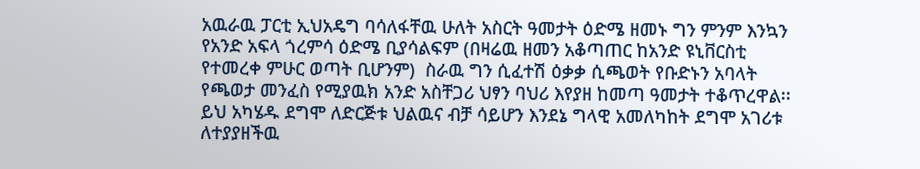አዉራዉ ፓርቲ ኢህአዴግ ባሳለፋቸዉ ሁለት አስርት ዓመታት ዕድሜ ዘመኑ ግን ምንም እንኳን የአንድ አፍላ ጎረምሳ ዕድሜ ቢያሳልፍም (በዛሬዉ ዘመን አቆጣጠር ከአንድ ዩኒቨርስቲ የተመረቀ ምሁር ወጣት ቢሆንም)  ስራዉ ግን ሲፈተሽ ዕቃቃ ሲጫወት የቡድኑን አባላት የጫወታ መንፈስ የሚያዉክ አንድ አስቸጋሪ ህፃን ባህሪ እየያዘ ከመጣ ዓመታት ተቆጥረዋል፡፡ ይህ አካሄዱ ደግሞ ለድርጅቱ ህልዉና ብቻ ሳይሆን እንደኔ ግላዊ አመለካከት ደግሞ አገሪቱ ለተያያዘችዉ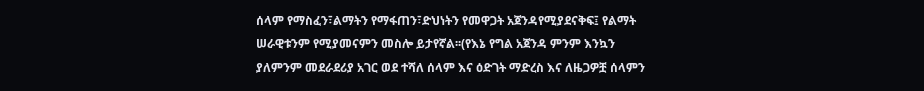ሰላም የማስፈን፣ልማትን የማፋጠን፣ድህነትን የመዋጋት አጀንዳየሚያደናቅፍ፤ የልማት ሠራዊቱንም የሚያመናምን መስሎ ይታየኛል፡፡(የእኔ የግል አጀንዳ ምንም እንኳን ያለምንም መደራደሪያ አገር ወደ ተሻለ ሰላም እና ዕድገት ማድረስ እና ለዜጋዎቿ ሰላምን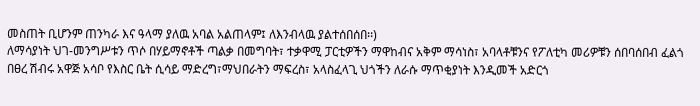መስጠት ቢሆንም ጠንካራ እና ዓላማ ያለዉ አባል አልጠላም፤ ለእንብላዉ ያልተሰበሰበ፡፡)
ለማሳያነት ህገ-መንግሥቱን ጥሶ በሃይማኖቶች ጣልቃ በመግባት፣ ተቃዋሚ ፓርቲዎችን ማዋከብና አቅም ማሳነስ፣ አባላቶቹንና የፖለቲካ መሪዎቹን ሰበባሰበብ ፈልጎ በፀረ ሽብሩ አዋጅ አሳቦ የእስር ቤት ሲሳይ ማድረግ፣ማህበራትን ማፍረስ፣ አላስፈላጊ ህጎችን ለራሱ ማጥቂያነት እንዲመች አድርጎ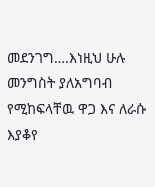መደንገግ….እነዚህ ሁሉ መንግስት ያለአግባብ የሚከፍላቸዉ ዋጋ እና ለራሱ እያቆየ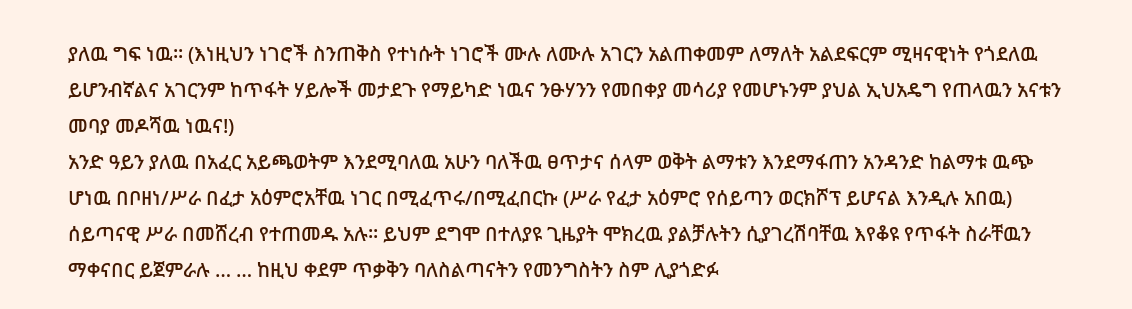ያለዉ ግፍ ነዉ፡፡ (እነዚህን ነገሮች ስንጠቅስ የተነሱት ነገሮች ሙሉ ለሙሉ አገርን አልጠቀመም ለማለት አልደፍርም ሚዛናዊነት የጎደለዉ ይሆንብኛልና አገርንም ከጥፋት ሃይሎች መታደጉ የማይካድ ነዉና ንፁሃንን የመበቀያ መሳሪያ የመሆኑንም ያህል ኢህአዴግ የጠላዉን አናቱን መባያ መዶሻዉ ነዉና!)
አንድ ዓይን ያለዉ በአፈር አይጫወትም እንደሚባለዉ አሁን ባለችዉ ፀጥታና ሰላም ወቅት ልማቱን እንደማፋጠን አንዳንድ ከልማቱ ዉጭ ሆነዉ በቦዘነ/ሥራ በፈታ አዕምሮአቸዉ ነገር በሚፈጥሩ/በሚፈበርኩ (ሥራ የፈታ አዕምሮ የሰይጣን ወርክሾፕ ይሆናል እንዲሉ አበዉ) ሰይጣናዊ ሥራ በመሸረብ የተጠመዱ አሉ፡፡ ይህም ደግሞ በተለያዩ ጊዜያት ሞክረዉ ያልቻሉትን ሲያገረሽባቸዉ እየቆዩ የጥፋት ስራቸዉን ማቀናበር ይጀምራሉ … … ከዚህ ቀደም ጥቃቅን ባለስልጣናትን የመንግስትን ስም ሊያጎድፉ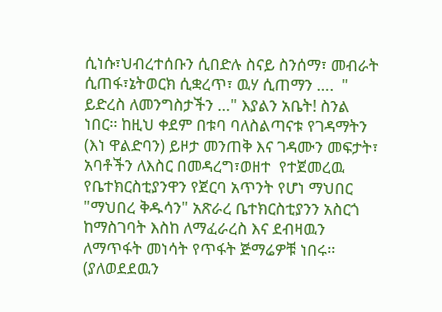ሲነሱ፣ህብረተሰቡን ሲበድሉ ስናይ ስንሰማ፣ መብራት ሲጠፋ፣ኔትወርክ ሲቋረጥ፣ ዉሃ ሲጠማን ….  " ይድረስ ለመንግስታችን …" እያልን አቤት! ስንል ነበር፡፡ ከዚህ ቀደም በቱባ ባለስልጣናቱ የገዳማትን (እነ ዋልድባን) ይዞታ መንጠቅ እና ገዳሙን መፍታት፣ አባቶችን ለእስር በመዳረግ፣ወዘተ  የተጀመረዉ የቤተክርስቲያንዋን የጀርባ አጥንት የሆነ ማህበር "ማህበረ ቅዱሳን" አጽራረ ቤተክርስቲያንን አስርጎ ከማስገባት እስከ ለማፈራረስ እና ደብዛዉን ለማጥፋት መነሳት የጥፋት ጅማሬዎቹ ነበሩ፡፡(ያለወደደዉን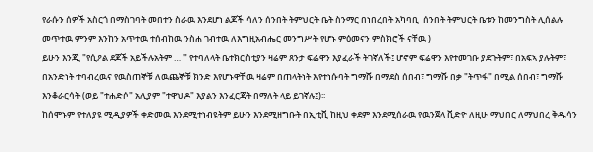የራሱን ሰዎች አስርጎ በማስገባት መበተን ስራዉ እንደሆነ ልጆች ሳለን ሰንበት ትምህርት ቤት ስንማር በነበረበት አካባቢ  ሰንበት ትምህርት ቤቱን ከመንግስት ሊሰልሉ መጥተዉ ምንም እንከን አጥተዉ ተሰብከዉ ንስሐ ገብተዉ ለእግዚአብሔር መንግሥት የሆኑ ምዕመናን ምስክሮች ናቸዉ )
ይሁን እንጂ "የሲዖል ደጆች አይችሉአትም … " የተባለላት ቤተክርስቲያን ዛሬም ጸንታ ፍሬዋን እያፈራች ትገኛለች፤ ሆኖም ፍሬዋን እየተመገቡ ያደጉትም፣ በአፍኣ ያሉትም፣ በአንድነት ተባብረዉና የዉስጠኞቹ ለዉጨኞቹ ክንድ እየሆኑዋቸዉ ዛሬም በጠላትነት እየተነሱባት ግማሹ በማደስ ሰበብ፣ ግማሹ በቃ "ትጥፋ" በሚል ሰበብ፣ ግማሹ እንቆራርሳት (ወይ "ተሐድሶ" አሊያም "ተዋህዶ" እያልን እንፈርጃት በማለት ላይ ይገኛሉ፤)፡፡
ከሰሞኑም የተለያዩ ሚዲያዎች ቀድመዉ እንደሚተነብዩትም ይሁን እንደሚዘግቡት በኢቲቪ ከዚህ ቀደም እንደሚሰራዉ የዉንጀላ ቪድዮ ለዚሁ ማህበር ለማህበረ ቅዱሳን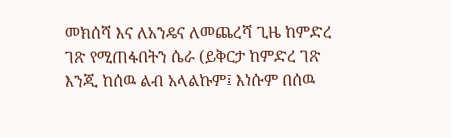መክሰሻ እና ለአንዴና ለመጨረሻ ጊዜ ከምድረ ገጽ የሚጠፋበትን ሴራ (ይቅርታ ከምድረ ገጽ እንጂ ከሰዉ ልብ አላልኩም፤ እነሱም በሰዉ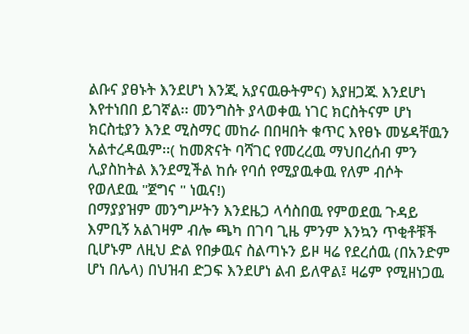ልቡና ያፀኑት እንደሆነ እንጂ አያናዉፁትምና) እያዘጋጁ እንደሆነ እየተነበበ ይገኛል፡፡ መንግስት ያላወቀዉ ነገር ክርስትናም ሆነ ክርስቲያን እንደ ሚስማር መከራ በበዛበት ቁጥር እየፀኑ መሄዳቸዉን አልተረዳዉም፡፡( ከመጽናት ባሻገር የመረረዉ ማህበረሰብ ምን ሊያስከትል እንደሚችል ከሱ የባሰ የሚያዉቀዉ የለም ብሶት የወለደዉ "ጀግና " ነዉና!)
በማያያዝም መንግሥትን እንደዜጋ ላሳስበዉ የምወደዉ ጉዳይ እምቢኝ አልገዛም ብሎ ጫካ በገባ ጊዜ ምንም እንኳን ጥቂቶቹች ቢሆኑም ለዚህ ድል የበቃዉና ስልጣኑን ይዞ ዛሬ የደረሰዉ (በአንድም ሆነ በሌላ) በህዝብ ድጋፍ እንደሆነ ልብ ይለዋል፤ ዛሬም የሚዘነጋዉ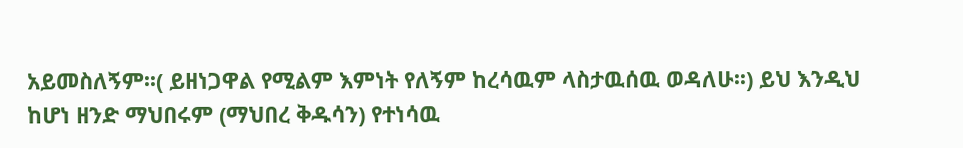አይመስለኝም፡፡( ይዘነጋዋል የሚልም እምነት የለኝም ከረሳዉም ላስታዉሰዉ ወዳለሁ፡፡) ይህ እንዲህ ከሆነ ዘንድ ማህበሩም (ማህበረ ቅዱሳን) የተነሳዉ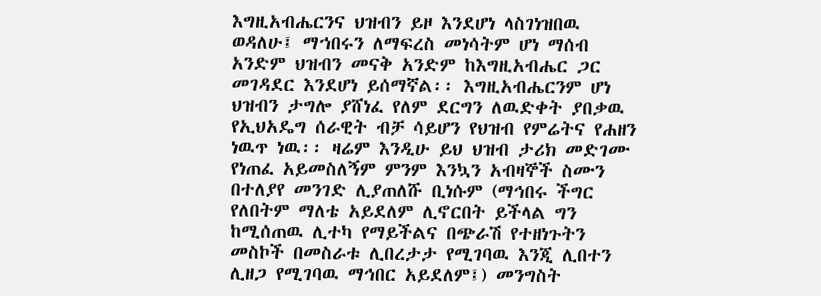እግዚአብሔርንና ህዝብን ይዞ እንደሆነ ላስገነዝበዉ ወዳለሁ፤ ማኀበሩን ለማፍረስ መነሳትም ሆነ ማሰብ አንድም ህዝብን መናቅ አንድም ከእግዚአብሔር ጋር መገዳደር እንደሆነ ይሰማኛል፡፡ እግዚአብሔርንም ሆነ ህዝብን ታግሎ ያሸነፈ የለም ደርግን ለዉድቀት ያበቃዉ የኢህአዴግ ሰራዊት ብቻ ሳይሆን የህዝብ የምሬትና የሐዘን ነዉጥ ነዉ፡፡ ዛሬም እንዲሁ ይህ ህዝብ ታሪክ መድገሙ የነጠፈ አይመስለኝም ምንም እንኳን አብዛኞች ስሙን በተለያየ መንገድ ሊያጠለሹ ቢነሱም (ማኅበሩ ችግር የለበትም ማለቴ አይደለም ሊኖርበት ይችላል ግን ከሚሰጠዉ ሊተካ የማይችልና በጭራሽ የተዘነጉትን መስኮች በመስራቱ ሊበረታታ የሚገባዉ እንጂ ሊበተን ሊዘጋ የሚገባዉ ማኅበር አይደለም፤) መንግስት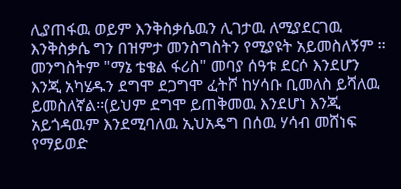ሊያጠፋዉ ወይም እንቅስቃሴዉን ሊገታዉ ለሚያደርገዉ እንቅስቃሴ ግን በዝምታ መንስግስትን የሚያዩት አይመስለኝም ፡፡ መንግስትም "ማኔ ቴቄል ፋሪስ" መባያ ሰዓቱ ደርሶ እንደሆን እንጂ አካሄዱን ደግሞ ደጋግሞ ፈትሾ ከሃሳቡ ቢመለስ ይሻለዉ ይመስለኛል፡፡(ይህም ደግሞ ይጠቅመዉ እንደሆነ እንጂ አይጎዳዉም እንደሚባለዉ ኢህአዴግ በሰዉ ሃሳብ መሸነፍ የማይወድ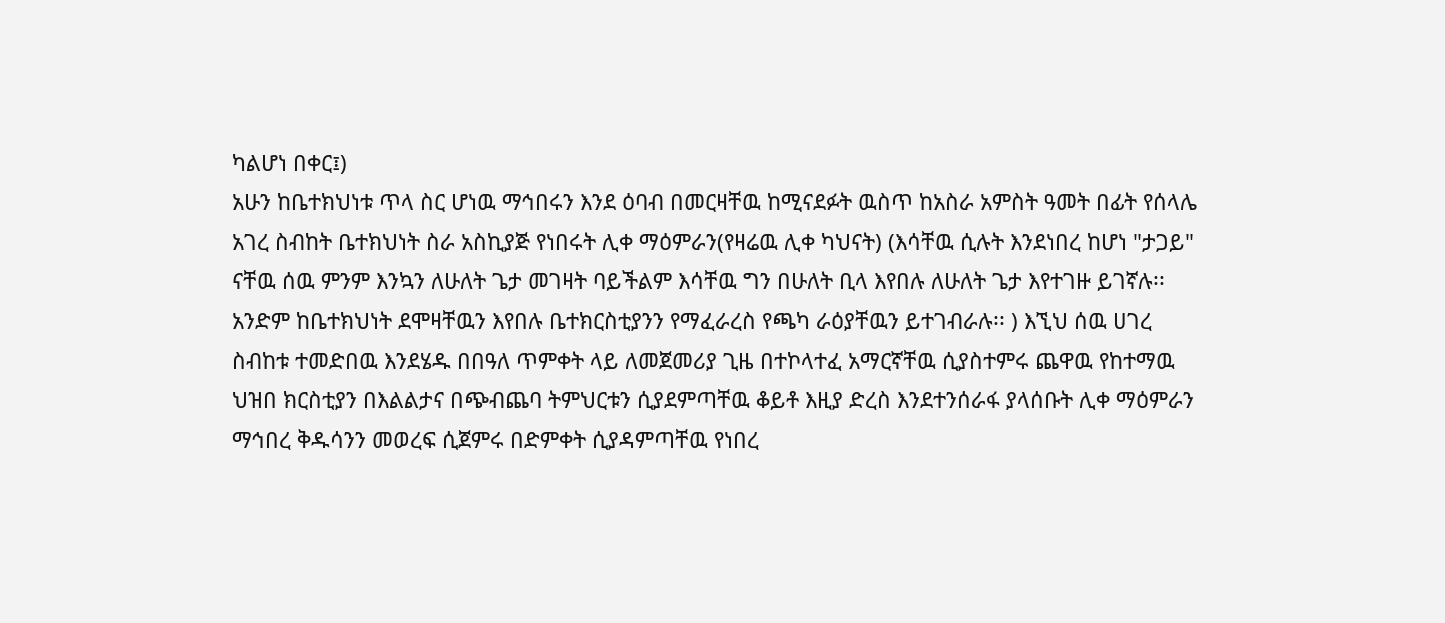ካልሆነ በቀር፤)
አሁን ከቤተክህነቱ ጥላ ስር ሆነዉ ማኅበሩን እንደ ዕባብ በመርዛቸዉ ከሚናደፉት ዉስጥ ከአስራ አምስት ዓመት በፊት የሰላሌ አገረ ስብከት ቤተክህነት ስራ አስኪያጅ የነበሩት ሊቀ ማዕምራን(የዛሬዉ ሊቀ ካህናት) (እሳቸዉ ሲሉት እንደነበረ ከሆነ "ታጋይ" ናቸዉ ሰዉ ምንም እንኳን ለሁለት ጌታ መገዛት ባይችልም እሳቸዉ ግን በሁለት ቢላ እየበሉ ለሁለት ጌታ እየተገዙ ይገኛሉ፡፡አንድም ከቤተክህነት ደሞዛቸዉን እየበሉ ቤተክርስቲያንን የማፈራረስ የጫካ ራዕያቸዉን ይተገብራሉ፡፡ ) እኚህ ሰዉ ሀገረ ስብከቱ ተመድበዉ እንደሄዱ በበዓለ ጥምቀት ላይ ለመጀመሪያ ጊዜ በተኮላተፈ አማርኛቸዉ ሲያስተምሩ ጨዋዉ የከተማዉ ህዝበ ክርስቲያን በእልልታና በጭብጨባ ትምህርቱን ሲያደምጣቸዉ ቆይቶ እዚያ ድረስ እንደተንሰራፋ ያላሰቡት ሊቀ ማዕምራን ማኅበረ ቅዱሳንን መወረፍ ሲጀምሩ በድምቀት ሲያዳምጣቸዉ የነበረ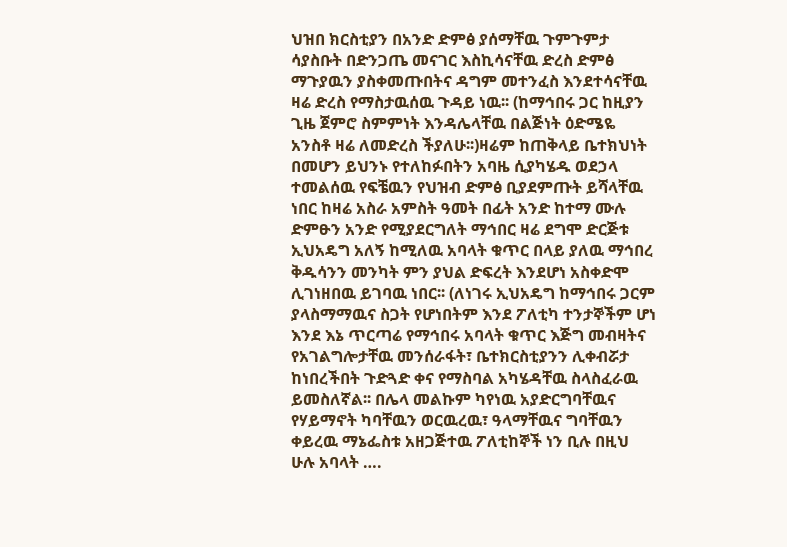ህዝበ ክርስቲያን በአንድ ድምፅ ያሰማቸዉ ጉምጉምታ ሳያስቡት በድንጋጤ መናገር እስኪሳናቸዉ ድረስ ድምፅ ማጉያዉን ያስቀመጡበትና ዳግም መተንፈስ እንደተሳናቸዉ ዛሬ ድረስ የማስታዉሰዉ ጉዳይ ነዉ፡፡ (ከማኅበሩ ጋር ከዚያን ጊዜ ጀምሮ ስምምነት እንዳሌላቸዉ በልጅነት ዕድሜዬ አንስቶ ዛሬ ለመድረስ ችያለሁ፡፡)ዛሬም ከጠቅላይ ቤተክህነት በመሆን ይህንኑ የተለከፉበትን አባዜ ሲያካሄዱ ወደኃላ ተመልሰዉ የፍቼዉን የህዝብ ድምፅ ቢያደምጡት ይሻላቸዉ ነበር ከዛሬ አስራ አምስት ዓመት በፊት አንድ ከተማ ሙሉ ድምፁን አንድ የሚያደርግለት ማኅበር ዛሬ ደግሞ ድርጅቱ ኢህአዴግ አለኝ ከሚለዉ አባላት ቁጥር በላይ ያለዉ ማኅበረ ቅዱሳንን መንካት ምን ያህል ድፍረት እንደሆነ አስቀድሞ ሊገነዘበዉ ይገባዉ ነበር፡፡ (ለነገሩ ኢህአዴግ ከማኅበሩ ጋርም ያላስማማዉና ስጋት የሆነበትም እንደ ፖለቲካ ተንታኞችም ሆነ እንደ እኔ ጥርጣሬ የማኅበሩ አባላት ቁጥር እጅግ መብዛትና የአገልግሎታቸዉ መንሰራፋት፣ ቤተክርስቲያንን ሊቀብሯታ ከነበረችበት ጉድጓድ ቀና የማስባል አካሄዳቸዉ ስላስፈራዉ ይመስለኛል፡፡ በሌላ መልኩም ካየነዉ አያድርግባቸዉና የሃይማኖት ካባቸዉን ወርዉረዉ፣ ዓላማቸዉና ግባቸዉን ቀይረዉ ማኔፌስቱ አዘጋጅተዉ ፖለቲከኞች ነን ቢሉ በዚህ ሁሉ አባላት ….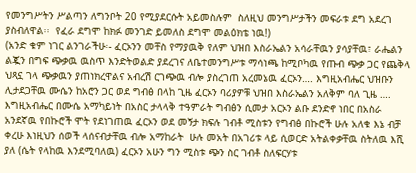የመንግሥትን ሥልጣን ለግንቦት 20 የሚያደርሱት አይመስሉም  ስለዚህ መንግሥታችን መፍራቱ ደግ አደረገ ያስብለዋል፡፡  የፈራ ደግሞ ከክፉ መንገድ ይመለስ ደግሞ መልዕክቴ ነዉ!)
(አንድ ቁም ነገር ልንገራችሁ፡- ፈርኦንን መቸስ የማያዉቅ የለም ህዝበ እስራኤልን አሳራቸዉን ያሳያቸዉ፣ ራሔልን ልጇን በግፍ ጭቃዉ ዉስጥ እንድትወልድ ያደረገና ለቤተመንግሥቱ ማሳነጫ ከሚቦካዉ የጡብ ጭቃ ጋር የጨቅላ ህጻኗ ገላ ጭቃዉን ያጠነክረዋልና አብረሽ ርገጭዉ ብሎ ያስረገጠ አረመኔዉ ፈርኦን…. እግዚአብሔር ህዝቡን ሊታደጋቸዉ ሙሴን ከአሮን ጋር ወደ ግብፅ በላከ ጊዜ ፈርኦን ባሪያዎቹ ህዝበ እስራኤልን አለቅም ባለ ጊዜ …. እግዚአብሔር በሙሴ አማካይነት በአስር ታላላቅ ተዓምራት ግብፅን ሲመታ አርኦን ልቡ ደንድኖ ነበር በአስራ አንደኛዉ የበኩሮች ሞት የደነገጠዉ ፈርኦን ወደ መኝታ ክፍሉ ገብቶ ሚስቱን የግብፅ በኩሮች ሁሉ አለቁ እኔ ብቻ ቀረሁ እነዚህን ሰወች ላሰናብታቸዉ ብሎ አማከራት  ሁሉ መአት በአገሪቱ ላይ ሲወርድ አትልቀቃቸዉ ስትለዉ እሺ ያለ (ሴት የላከዉ እንደሚባለዉ) ፈርኦን አሁን ግን ሚስቱ ጭን ስር ገብቶ ስለፍርሃቱ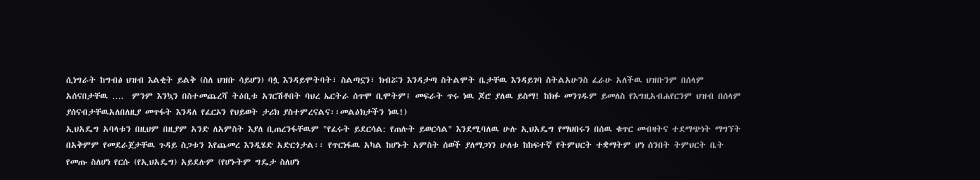ሲነግራት ከግብፅ ህዝብ እልቂት ይልቅ (ስለ ህዝቡ ሳይሆን) ባሏ እንዳይሞትባት፣ ስልጣኗን፣ ክብሯን እንዳታጣ ስትልሞት ቤታቸዉ እንዳይገባ ስትልአሁንስ ፈራሁ አለችዉ ህዝቡንም በሰላም አሰናበታቸዉ ….  ምንም እንኳን በስተመጨረሻ ትዕቢቱ አገርሽቶበት ባህረ ኤርትራ ሰጥሞ ቢሞትም፤ መፍራት ጥሩ ነዉ ጆሮ ያለዉ ይስማ! ከክፉ መንገዱም ይመለስ የእግዚአብሐየርንም ህዝብ በሰላም ያሰናብታቸዉአለበለዚያ መጥፋት እንዳለ የፈርኦን የህይወት ታሪክ ያስተምረናልና፡፡መልዕክታችን ነዉ!)
ኢህአዴግ አባላቱን በዚህም በዚያም አንድ ለአምስት እያለ ቢጠረንፋቸዉም "የፈሩት ይደርሳል: የጠሉት ይወርሳል" እንደሚባለዉ ሁሉ ኢህአዴግ የማህበሩን በሰዉ ቁጥር መብዛትና ተደማጭነት ማግኘት በአቅምም የመደራጀታቸዉ ጉዳይ ስጋቱን እየጨመረ እንዲሄድ አድርጎታል፡፡ የጥርነፋዉ አካል ከሆኑት አምስት ሰወች ያለማጋነን ሁለቱ ከከፍተኛ የትምህርት ተቋማትም ሆነ ሰንበት ትምህርት ቤት የመጡ ስለሆነ የርሱ (የኢህአዴግ) አይደሉም (የሆኑትም ግዴታ ስለሆነ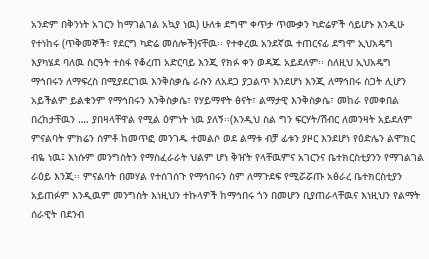አንድም በቅንነት አገርን ከማገልገል አኳያ ነዉ) ሁለቱ ደግሞ ቀጥታ ጥሙቃን ካድሬዎች ሳይሆኑ እንዲሁ የተነከሩ (ጥቅመኞች፣ የደርግ ካድሬ መሰሎች)ናቸዉ፡፡ የተቀረዉ አንደኛዉ ተጠርናፊ ደግሞ ኢህአዴግ እያካሄደ ባለዉ ስርዓት ተስፋ የቆረጠ አድርባይ እንጂ የክፉ ቀን ወዳጁ አይደለም፡፡ ስለዚህ ኢህአዴግ ማኅበሩን ለማፍረስ በሚያደርገዉ እንቅስቃሴ ራሱን ለአደጋ ያጋልጥ እንደሆነ እንጂ ለማኅበሩ ስጋት ሊሆን አይችልም ይልቁንም የማኅበሩን እንቅስቃሴ፣ የሃይማኖት ፅናት፣ ልማታዊ እንቅስቃሴ፣ መከራ የመቀበል በረከታቸዉን …. ያበዛላቸዋል የሚል ዕምነት ነዉ ያለኝ፡፡(እንዲህ ስል ግን ፍርሃት/ሽብር ለመንዛት አይደለም ምናልባት ምክሬን ሰምቶ ከመጥፎ መንገዱ ተመልሶ ወደ ልማቱ ብቻ ፊቱን ያዞር እንደሆነ የዕድሌን ልሞክር ብዬ ነዉ፤ እነሱም መንግስትን የማስፈራራት ህልም ሆነ ቅዠት የላቸዉምና አገርንና ቤተክርስቲያንን የማገልገል ራዕይ እንጂ፡፡ ምናልባት በመሃል የተሰገሰጉ የማኅበሩን ስም ለማጉደፍ የሚሯሯጡ አፅራረ ቤተክርስቲያን አይጠፉም እንዲዉም መንግስት እነዚህን ተኩላዎች ከማኅበሩ ጎን በመሆን ቢያጠራላቸዉና እነዚህን የልማት ሰራዊት በደንብ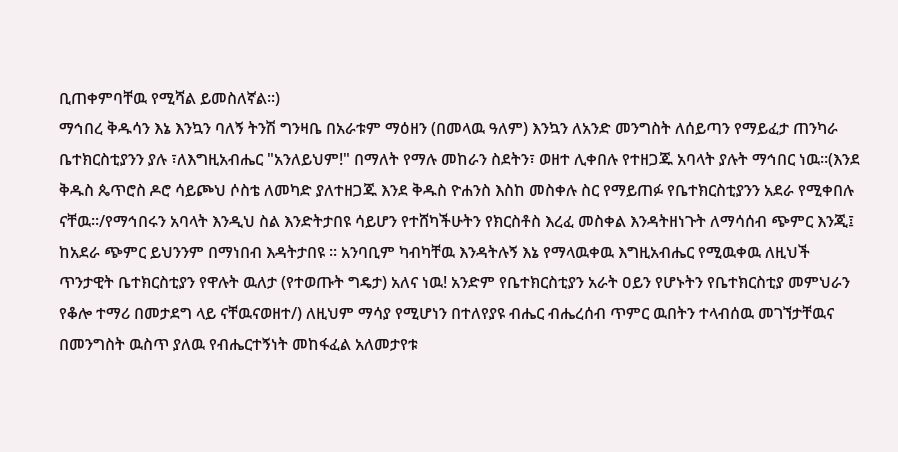ቢጠቀምባቸዉ የሚሻል ይመስለኛል፡፡)
ማኅበረ ቅዱሳን እኔ እንኳን ባለኝ ትንሽ ግንዛቤ በአራቱም ማዕዘን (በመላዉ ዓለም) እንኳን ለአንድ መንግስት ለሰይጣን የማይፈታ ጠንካራ ቤተክርስቲያንን ያሉ ፣ለእግዚአብሔር "አንለይህም!" በማለት የማሉ መከራን ስደትን፣ ወዘተ ሊቀበሉ የተዘጋጁ አባላት ያሉት ማኅበር ነዉ፡፡(እንደ ቅዱስ ጴጥሮስ ዶሮ ሳይጮህ ሶስቴ ለመካድ ያለተዘጋጁ እንደ ቅዱስ ዮሐንስ እስከ መስቀሉ ስር የማይጠፉ የቤተክርስቲያንን አደራ የሚቀበሉ ናቸዉ፡፡/የማኅበሩን አባላት እንዲህ ስል እንድትታበዩ ሳይሆን የተሸካችሁትን የክርስቶስ እረፈ መስቀል እንዳትዘነጉት ለማሳሰብ ጭምር እንጂ፤ ከአደራ ጭምር ይህንንም በማነበብ እዳትታበዩ ፡፡ አንባቢም ካብካቸዉ እንዳትሉኝ እኔ የማላዉቀዉ እግዚአብሔር የሚዉቀዉ ለዚህች ጥንታዊት ቤተክርስቲያን የዋሉት ዉለታ (የተወጡት ግዴታ) አለና ነዉ! አንድም የቤተክርስቲያን አራት ዐይን የሆኑትን የቤተክርስቲያ መምህራን የቆሎ ተማሪ በመታደግ ላይ ናቸዉናወዘተ/) ለዚህም ማሳያ የሚሆነን በተለየያዩ ብሔር ብሔረሰብ ጥምር ዉበትን ተላብሰዉ መገኘታቸዉና በመንግስት ዉስጥ ያለዉ የብሔርተኝነት መከፋፈል አለመታየቱ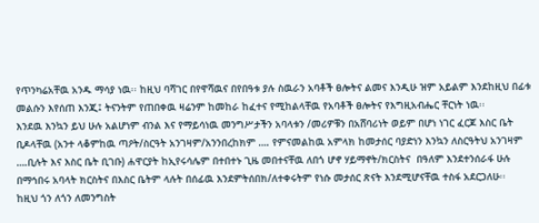የጥንካሬአቸዉ አንዱ ማሳያ ነዉ፡፡ ከዚህ ባሻገር በየዋሻዉና በየበዓቱ ያሉ ስዉራን አባቶች ፀሎትና ልመና እንዲሁ ዝም አይልም እንደከዚህ በፊቱ መልሱን እየሰጠ እንጂ፤ ትናንትም የጠበቀዉ ዛሬንም ከመከራ ከፈተና የሚከልላቸዉ የአባቶች ፀሎትና የእግዚአብሔር ቸርነት ነዉ፡፡
እንደዉ እንኳን ይህ ሁሉ አልሆነም ብንል እና የማይሳነዉ መንግሥታችን አባላቱን /መሪዎቹን በአሸባሪነት ወይም በሆነ ነገር ፈርጆ እስር ቤት ቢዶላቸዉ (አንተ ላቆምከዉ ጣዖት/ስርዓት አንገዛም/አንንበረከክም …. የምናመልከዉ አምላክ ከመታሰር ባያድነን እንኳን ለስርዓትህ አንገዛም ….ቢሉት እና እስር ቤት ቢገቡ) ሐዋርያት ከኢየሩሳሌም በተበተኑ ጊዜ መበተናቸዉ ለበጎ ሆኖ ሃይማኖት/ክርስትና  በዓለም እንደተንሰራፋ ሁሉ በማኅበሩ አባላት ክርስትና በእስር ቤትም ላሉት በሰፊዉ እንደምትሰበክ/ለተቀሩትም የነሱ መታሰር ጽናት እንደሚሆናቸዉ ተስፋ አደርጋለሁ፡፡
ከዚህ ጎን ለጎን ለመንግስት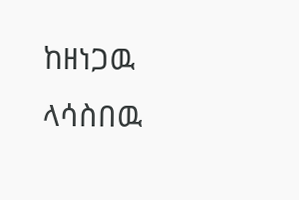ከዘነጋዉ ላሳስበዉ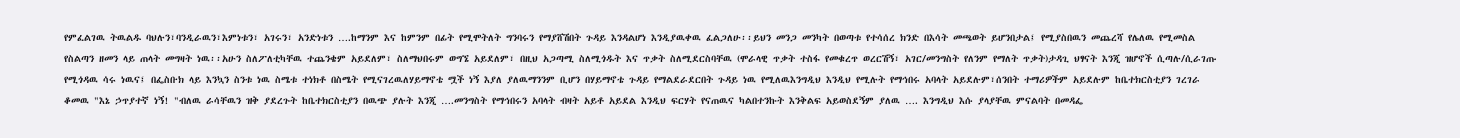የምፈልገዉ ትዉልዱ ባህሉን፣ባንዲራዉን፣እምነቱን፣ አገሩን፣ አንድነቱን ….ከማንም እና ከምንም በፊት የሚሞትለት ግንባሩን የማያሸሽበት ጉዳይ እንዳልሆነ እንዲያዉቀዉ ፈልጋለሁ፡፡ይህን መንጋ መንካት በወጣቱ የተሳሰረ ክንድ በእሳት መጫወት ይሆንበታል፤ የሚያስበዉን መጨረሻ የሌለዉ የሚመስል የስልጣን ዘመን ላይ ጠላት መግዛት ነዉ፡፡አሁን ስለፖለቲካቸዉ ተጨንቄም አይደለም፣ ስለማህበሩም ወግኜ አይደለም፣ በዚህ አጋጣሚ ስለሚጎዱት እና ጥቃት ስለሚደርስባቸዉ (ሞራላዊ ጥቃት ተስፋ የመቁረጥ ወረርሽኝ፣ አገር/መንግስት የለንም የማለት ጥቃት)ታዳጊ ህፃናት እንጂ ዝሆኖች ሲጣሉ/ሲራገጡ የሚጎዳዉ ሳሩ ነዉና፤ በፌስቡክ ላይ እንኳን ስንቱ ነዉ ስሜቱ ተነክቶ በስሜት የሚናገረዉለሃይማኖቴ ሟች ነኝ እያለ ያለዉማንንም ቢሆን በሃይማኖቴ ጉዳይ የማልደራደርበት ጉዳይ ነዉ የሚለዉእንግዲህ እንዲህ የሚሉት የማኅበሩ አባላት አይደሉም፣ሰንበት ተማሪዎችም አይደሉም ከቤተክርስቲያን ገረገራ ቆመዉ "እኔ ኃጥያተኛ ነኝ! "ብለዉ ራሳቸዉን ዝቅ ያደረጉት ከቤተክርስቲያን በዉጭ ያሉት እንጂ ….መንግስት የማኅበሩን አባላት ብዛት አይቶ አይደል እንዲህ ፍርሃት የናጠዉና ካልበተንኩት እንቅልፍ አይወስደኝም ያለዉ …. እንግዲህ እሱ ያላያቸዉ ምናልባት በመዳፌ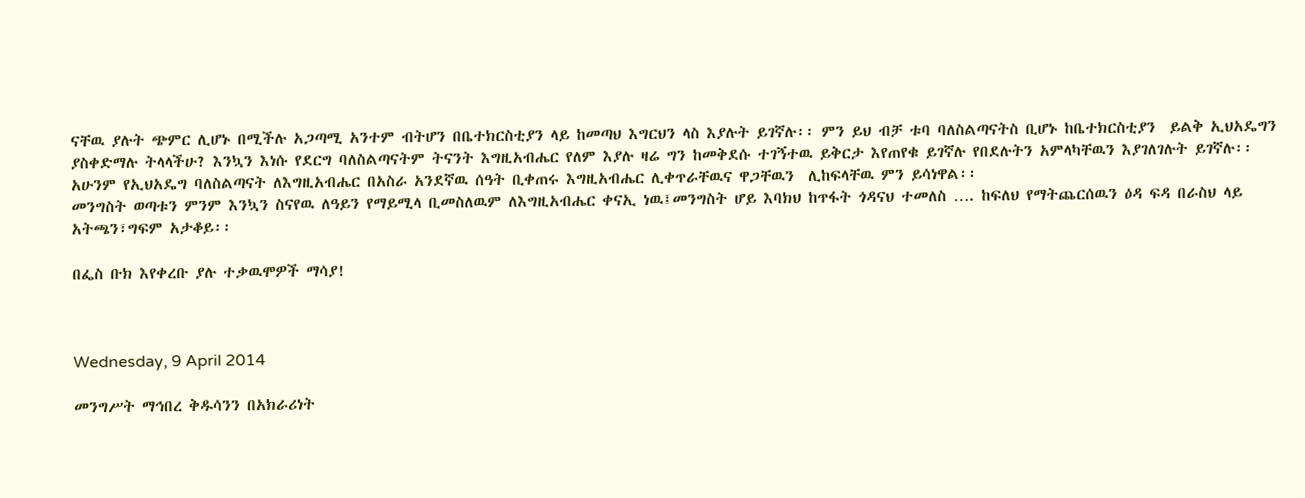ናቸዉ ያሉት ጭምር ሊሆኑ በሚችሉ አጋጣሚ አንተም ብትሆን በቤተክርስቲያን ላይ ከመጣህ እግርህን ላስ እያሉት ይገኛሉ፡፡ ምን ይህ ብቻ ቱባ ባለስልጣናትስ ቢሆኑ ከቤተክርስቲያን  ይልቅ ኢህአዴግን ያስቀድማሉ ትላላችሁ? እንኳን እነሱ የደርግ ባለስልጣናትም ትናንት እግዚአብሔር የለም እያሉ ዛሬ ግን ከመቅደሱ ተገኝተዉ ይቅርታ እየጠየቁ ይገኛሉ የበደሉትን አምላካቸዉን እያገለገሉት ይገኛሉ፡፡ አሁንም የኢህአዴግ ባለስልጣናት ለእግዚአብሔር በአስራ አንደኛዉ ሰዓት ቢቀጠሩ እግዚአብሔር ሊቀጥራቸዉና ዋጋቸዉን  ሊከፍላቸዉ ምን ይሳነዋል፡፡
መንግስት ወጣቱን ምንም እንኳን ስናየዉ ለዓይን የማይሚላ ቢመስለዉም ለእግዚአብሔር ቀናኢ ነዉ፤መንግስት ሆይ እባክህ ከጥፋት ጎዳናህ ተመለስ …. ከፍለህ የማትጨርሰዉን ዕዳ ፍዳ በራስህ ላይ አትጫን፣ግፍም አታቆይ፡፡

በፌስ ቡክ እየቀረቡ ያሉ ተቃዉሞዎች ማሳያ!



Wednesday, 9 April 2014

መንግሥት ማኅበረ ቅዱሳንን በአክራሪነት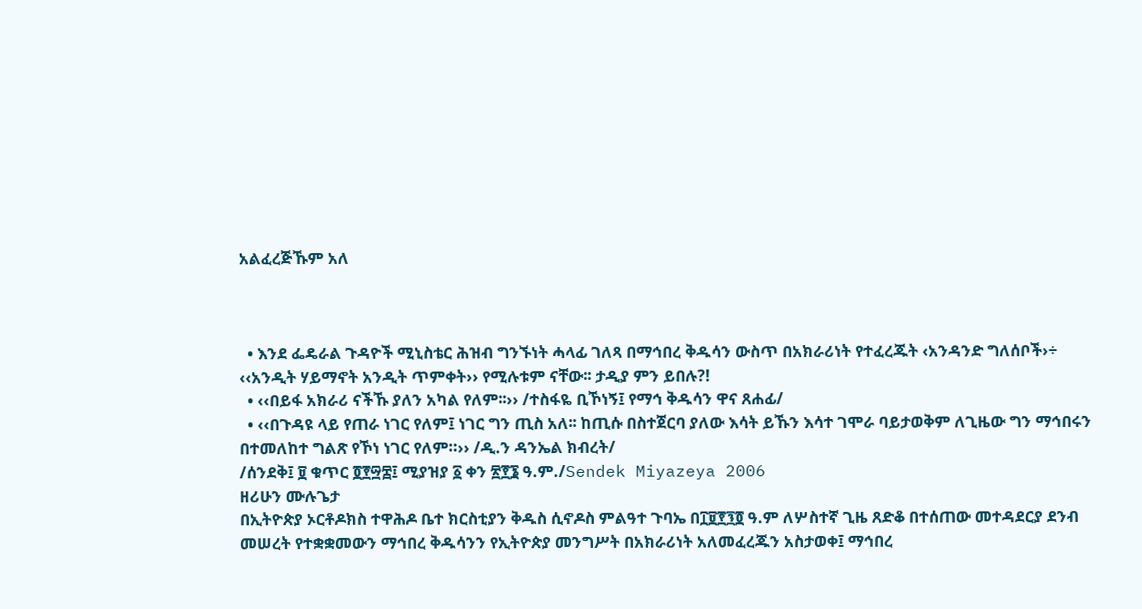አልፈረጅኹም አለ



  • እንደ ፌዴራል ጉዳዮች ሚኒስቴር ሕዝብ ግንኙነት ሓላፊ ገለጻ በማኅበረ ቅዱሳን ውስጥ በአክራሪነት የተፈረጁት ‹አንዳንድ ግለሰቦች›÷ ‹‹አንዲት ሃይማኖት አንዲት ጥምቀት›› የሚሉቱም ናቸው፡፡ ታዲያ ምን ይበሉ?!
  • ‹‹በይፋ አክራሪ ናችኹ ያለን አካል የለም፡፡›› /ተስፋዬ ቢኾነኝ፤ የማኅ ቅዱሳን ዋና ጸሐፊ/
  • ‹‹በጉዳዩ ላይ የጠራ ነገር የለም፤ ነገር ግን ጢስ አለ፡፡ ከጢሱ በስተጀርባ ያለው እሳት ይኹን እሳተ ገሞራ ባይታወቅም ለጊዜው ግን ማኅበሩን በተመለከተ ግልጽ የኾነ ነገር የለም።›› /ዲ.ን ዳንኤል ክብረት/
/ሰንደቅ፤ ፱ ቁጥር ፬፻፵፰፤ ሚያዝያ ፩ ቀን ፳፻፮ ዓ.ም./Sendek Miyazeya 2006
ዘሪሁን ሙሉጌታ
በኢትዮጵያ ኦርቶዶክስ ተዋሕዶ ቤተ ክርስቲያን ቅዱስ ሲኖዶስ ምልዓተ ጉባኤ በ፲፱፻፺፬ ዓ.ም ለሦስተኛ ጊዜ ጸድቆ በተሰጠው መተዳደርያ ደንብ መሠረት የተቋቋመውን ማኅበረ ቅዱሳንን የኢትዮጵያ መንግሥት በአክራሪነት አለመፈረጁን አስታወቀ፤ ማኅበረ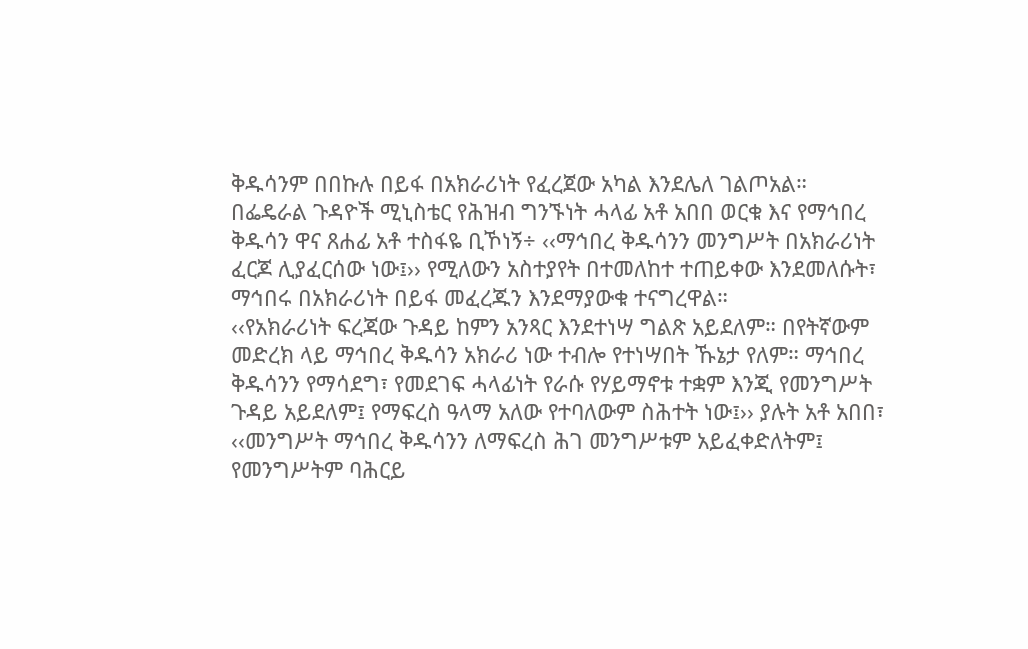ቅዱሳንም በበኩሉ በይፋ በአክራሪነት የፈረጀው አካል እንደሌለ ገልጦአል።
በፌዴራል ጉዳዮች ሚኒስቴር የሕዝብ ግንኙነት ሓላፊ አቶ አበበ ወርቁ እና የማኅበረ ቅዱሳን ዋና ጸሐፊ አቶ ተስፋዬ ቢኾነኝ÷ ‹‹ማኅበረ ቅዱሳንን መንግሥት በአክራሪነት ፈርጆ ሊያፈርሰው ነው፤›› የሚለውን አስተያየት በተመለከተ ተጠይቀው እንደመለሱት፣ ማኅበሩ በአክራሪነት በይፋ መፈረጁን እንደማያውቁ ተናግረዋል።
‹‹የአክራሪነት ፍረጃው ጉዳይ ከምን አንጻር እንደተነሣ ግልጽ አይደለም። በየትኛውም መድረክ ላይ ማኅበረ ቅዱሳን አክራሪ ነው ተብሎ የተነሣበት ኹኔታ የለም። ማኅበረ ቅዱሳንን የማሳደግ፣ የመደገፍ ሓላፊነት የራሱ የሃይማኖቱ ተቋም እንጂ የመንግሥት ጉዳይ አይደለም፤ የማፍረስ ዓላማ አለው የተባለውም ስሕተት ነው፤›› ያሉት አቶ አበበ፣ ‹‹መንግሥት ማኅበረ ቅዱሳንን ለማፍረስ ሕገ መንግሥቱም አይፈቀድለትም፤ የመንግሥትም ባሕርይ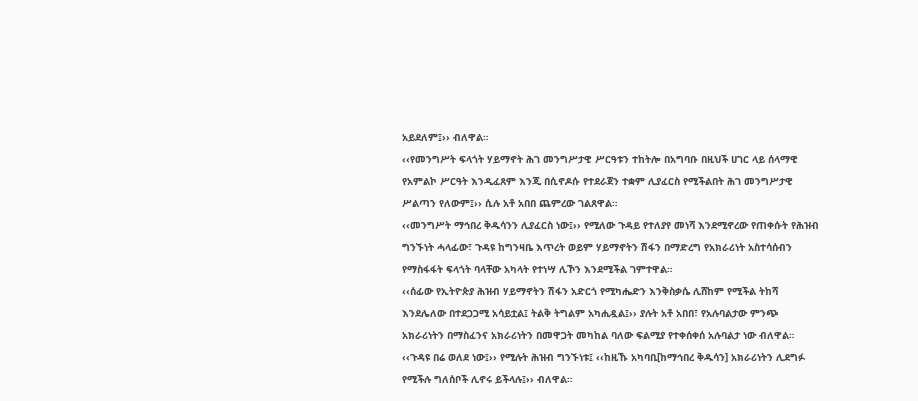አይደለም፤›› ብለዋል።
‹‹የመንግሥት ፍላጎት ሃይማኖት ሕገ መንግሥታዊ ሥርዓቱን ተከትሎ በአግባቡ በዚህች ሀገር ላይ ሰላማዊ የአምልኮ ሥርዓት እንዲፈጸም እንጂ በሲኖዶሱ የተደራጀን ተቋም ሊያፈርስ የሚችልበት ሕገ መንግሥታዊ ሥልጣን የለውም፤›› ሲሉ አቶ አበበ ጨምረው ገልጸዋል።
‹‹መንግሥት ማኅበረ ቅዱሳንን ሊያፈርስ ነው፤›› የሚለው ጉዳይ የተለያየ መነሻ እንደሚኖረው የጠቀሱት የሕዝብ ግንኙነት ሓላፊው፣ ጉዳዩ ከግንዛቤ እጥረት ወይም ሃይማኖትን ሽፋን በማድረግ የአክራሪነት አስተሳሰብን የማስፋፋት ፍላጎት ባላቸው አካላት የተነሣ ሊኾን እንደሚችል ገምተዋል።
‹‹ሰፊው የኢትዮጵያ ሕዝብ ሃይማኖትን ሽፋን አድርጎ የሚካሔድን እንቅስቃሴ ሊሸከም የሚችል ትከሻ እንደሌለው በተደጋጋሚ አሳይቷል፤ ትልቅ ትግልም አካሒዷል፤›› ያሉት አቶ አበበ፣ የአሉባልታው ምንጭ አክራሪነትን በማስፈንና አክራሪነትን በመዋጋት መካከል ባለው ፍልሚያ የተቀሰቀሰ አሉባልታ ነው ብለዋል።
‹‹ጉዳዩ በሬ ወለደ ነው፤›› የሚሉት ሕዝብ ግንኙነቱ፤ ‹‹ከዚኹ አካባቢ[ከማኅበረ ቅዱሳን] አክራሪነትን ሊደግፉ የሚችሉ ግለሰቦች ሊኖሩ ይችላሉ፤›› ብለዋል።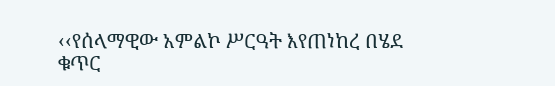‹‹የሰላማዊው አምልኮ ሥርዓት እየጠነከረ በሄደ ቁጥር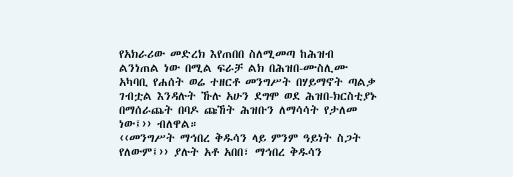የአክራሪው መድረክ እየጠበበ ስለሚመጣ ከሕዝብ ልንነጠል ነው በሚል ፍራቻ ልክ በሕዝበ-ሙስሊሙ አካባቢ የሐሰት ወሬ ተዘርቶ መንግሥት በሃይማኖት ጣልቃ ገብቷል እንዳሉት ኹሉ አሁን ደግሞ ወደ ሕዝበ-ክርስቲያኑ በማሰራጨት በባዶ ጩኸት ሕዝቡን ለማሳሳት የታለመ ነው፤›› ብለዋል።
‹‹መንግሥት ማኅበረ ቅዱሳን ላይ ምንም ዓይነት ስጋት የለውም፤›› ያሉት አቶ አበበ፣ ማኅበረ ቅዱሳን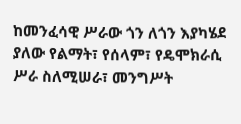ከመንፈሳዊ ሥራው ጎን ለጎን እያካሄደ ያለው የልማት፣ የሰላም፣ የዴሞክራሲ ሥራ ስለሚሠራ፣ መንግሥት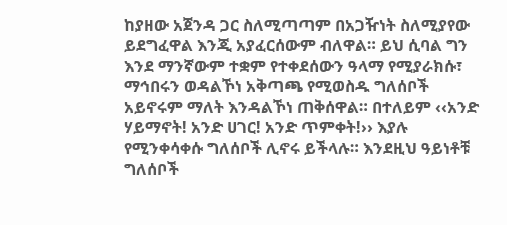ከያዘው አጀንዳ ጋር ስለሚጣጣም በአጋዥነት ስለሚያየው ይደግፈዋል እንጂ አያፈርሰውም ብለዋል። ይህ ሲባል ግን እንደ ማንኛውም ተቋም የተቀደሰውን ዓላማ የሚያራክሱ፣ ማኅበሩን ወዳልኾነ አቅጣጫ የሚወስዱ ግለሰቦች አይኖሩም ማለት እንዳልኾነ ጠቅሰዋል። በተለይም ‹‹አንድ ሃይማኖት! አንድ ሀገር! አንድ ጥምቀት!›› እያሉ የሚንቀሳቀሱ ግለሰቦች ሊኖሩ ይችላሉ። እንደዚህ ዓይነቶቹ ግለሰቦች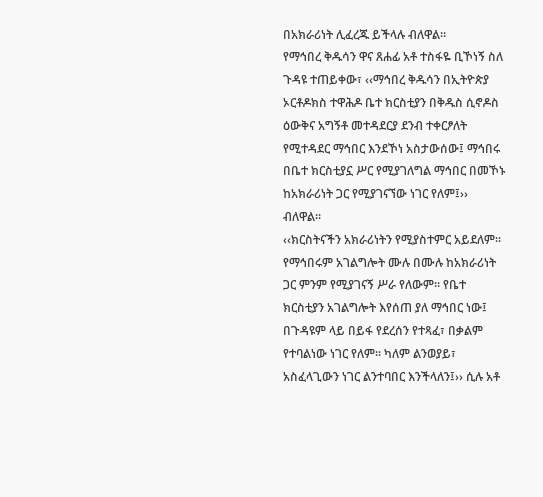በአክራሪነት ሊፈረጁ ይችላሉ ብለዋል።
የማኅበረ ቅዱሳን ዋና ጸሐፊ አቶ ተስፋዬ ቢኾነኝ ስለ ጉዳዩ ተጠይቀው፣ ‹‹ማኅበረ ቅዱሳን በኢትዮጵያ ኦርቶዶክስ ተዋሕዶ ቤተ ክርስቲያን በቅዱስ ሲኖዶስ ዕውቅና አግኝቶ መተዳደርያ ደንብ ተቀርፆለት የሚተዳደር ማኅበር እንደኾነ አስታውሰው፤ ማኅበሩ በቤተ ክርስቲያኗ ሥር የሚያገለግል ማኅበር በመኾኑ ከአክራሪነት ጋር የሚያገናኘው ነገር የለም፤›› ብለዋል።
‹‹ክርስትናችን አክራሪነትን የሚያስተምር አይደለም። የማኅበሩም አገልግሎት ሙሉ በሙሉ ከአክራሪነት ጋር ምንም የሚያገናኝ ሥራ የለውም። የቤተ ክርስቲያን አገልግሎት እየሰጠ ያለ ማኅበር ነው፤ በጉዳዩም ላይ በይፋ የደረሰን የተጻፈ፣ በቃልም የተባልነው ነገር የለም። ካለም ልንወያይ፣ አስፈላጊውን ነገር ልንተባበር እንችላለን፤›› ሲሉ አቶ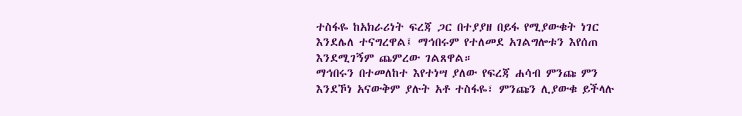ተስፋዬ ከአክራሪነት ፍረጃ ጋር በተያያዘ በይፋ የሚያውቁት ነገር እንደሌለ ተናግረዋል፤ ማኅበሩም የተለመደ አገልግሎቱን እየሰጠ እንደሚገኝም ጨምረው ገልጸዋል።
ማኅበሩን በተመለከተ እየተነሣ ያለው የፍረጃ ሐሳብ ምንጩ ምን እንደኾነ አናውቅም ያሉት አቶ ተስፋዬ፣ ምንጩን ሊያውቁ ይችላሉ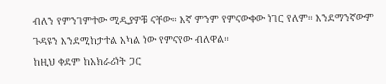ብለን የምንገምተው ሚዲያዎቹ ናቸው። እኛ ምንም የምናውቀው ነገር የለም። እንደማንኛውም ጉዳዩን እንደሚከታተል አካል ነው የምናየው ብለዋል።
ከዚህ ቀደም ከአክራሪነት ጋር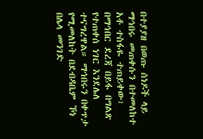በተያያዘ በወጡ ሰነዶች ላይ ማኅበሩ መጠቀሱን በተመለከተ አቶ ተስፋዬ ተጠይቀው፣ በማኅበር ደረጃ በይፋ በግልጽ የተጠቀሰ ነገር እንደሌለ ተናግረዋል። ማኅበሩን በቀጥታ የሚመለከት በደብዳቤም ኾነ በሌላ መንገድ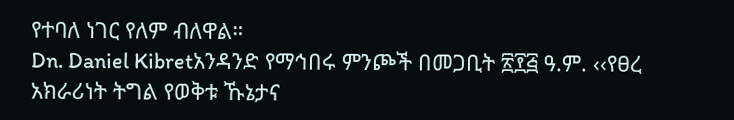የተባለ ነገር የለም ብለዋል።
Dn. Daniel Kibretአንዳንድ የማኅበሩ ምንጮች በመጋቢት ፳፻፭ ዓ.ም. ‹‹የፀረ አክራሪነት ትግል የወቅቱ ኹኔታና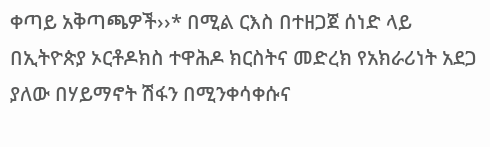ቀጣይ አቅጣጫዎች››* በሚል ርእስ በተዘጋጀ ሰነድ ላይ በኢትዮጵያ ኦርቶዶክስ ተዋሕዶ ክርስትና መድረክ የአክራሪነት አደጋ ያለው በሃይማኖት ሽፋን በሚንቀሳቀሱና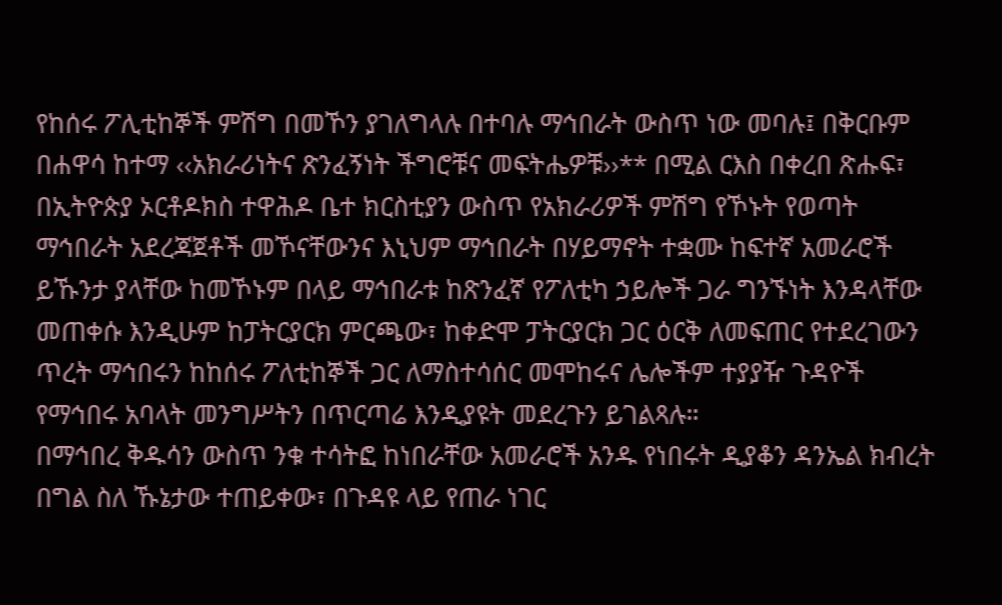የከሰሩ ፖሊቲከኞች ምሽግ በመኾን ያገለግላሉ በተባሉ ማኅበራት ውስጥ ነው መባሉ፤ በቅርቡም በሐዋሳ ከተማ ‹‹አክራሪነትና ጽንፈኝነት ችግሮቹና መፍትሔዎቹ››** በሚል ርእስ በቀረበ ጽሑፍ፣ በኢትዮጵያ ኦርቶዶክስ ተዋሕዶ ቤተ ክርስቲያን ውስጥ የአክራሪዎች ምሽግ የኾኑት የወጣት ማኅበራት አደረጃጀቶች መኾናቸውንና እኒህም ማኅበራት በሃይማኖት ተቋሙ ከፍተኛ አመራሮች ይኹንታ ያላቸው ከመኾኑም በላይ ማኅበራቱ ከጽንፈኛ የፖለቲካ ኃይሎች ጋራ ግንኙነት እንዳላቸው መጠቀሱ እንዲሁም ከፓትርያርክ ምርጫው፣ ከቀድሞ ፓትርያርክ ጋር ዕርቅ ለመፍጠር የተደረገውን ጥረት ማኅበሩን ከከሰሩ ፖለቲከኞች ጋር ለማስተሳሰር መሞከሩና ሌሎችም ተያያዥ ጉዳዮች የማኅበሩ አባላት መንግሥትን በጥርጣሬ እንዲያዩት መደረጉን ይገልጻሉ።
በማኅበረ ቅዱሳን ውስጥ ንቁ ተሳትፎ ከነበራቸው አመራሮች አንዱ የነበሩት ዲያቆን ዳንኤል ክብረት በግል ስለ ኹኔታው ተጠይቀው፣ በጉዳዩ ላይ የጠራ ነገር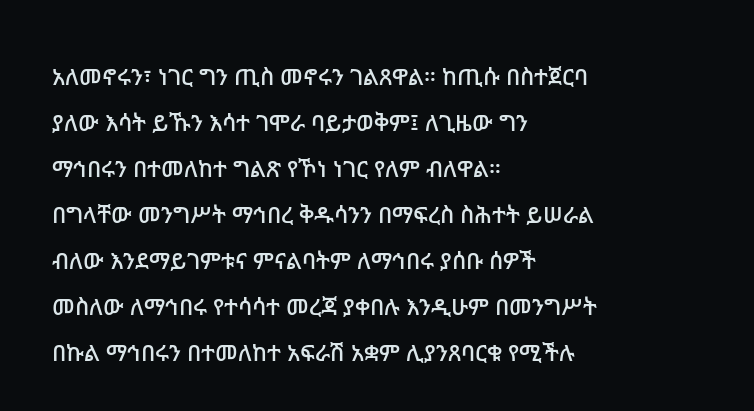አለመኖሩን፣ ነገር ግን ጢስ መኖሩን ገልጸዋል። ከጢሱ በስተጀርባ ያለው እሳት ይኹን እሳተ ገሞራ ባይታወቅም፤ ለጊዜው ግን ማኅበሩን በተመለከተ ግልጽ የኾነ ነገር የለም ብለዋል።
በግላቸው መንግሥት ማኅበረ ቅዱሳንን በማፍረስ ስሕተት ይሠራል ብለው እንደማይገምቱና ምናልባትም ለማኅበሩ ያሰቡ ሰዎች መስለው ለማኅበሩ የተሳሳተ መረጃ ያቀበሉ እንዲሁም በመንግሥት በኩል ማኅበሩን በተመለከተ አፍራሽ አቋም ሊያንጸባርቁ የሚችሉ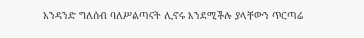አንዳንድ ግለሰብ ባለሥልጣናት ሊኖሩ እንደሚችሉ ያላቸውን ጥርጣሬ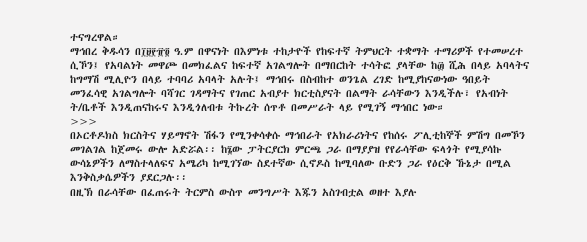ተናግረዋል።
ማኅበረ ቅዱሳን በ፲፱፻፹፬ ዓ.ም በዋናነት በእምነቱ ተከታዮች የከፍተኛ ትምህርት ተቋማት ተማሪዎች የተመሠረተ ሲኾን፤ የአባልነት መዋጮ በመክፈልና ከፍተኛ አገልግሎት በማበርከት ተሳትፎ ያላቸው ከ፴ ሺሕ በላይ አባላትና ከግማሽ ሚሊዮን በላይ ተባባሪ አባላት አሉት፤ ማኅበሩ በስብከተ ወንጌል ረገድ ከሚያከናውነው ዓበይት መንፈሳዊ አገልግሎት ባሻገር ገዳማትና የገጠር አብያተ ክርቲስያናት በልማት ራሳቸውን እንዲችሉ፣ የአብነት ት/ቤቶች እንዲጠናከሩና እንዲጎለብቱ ትኩረት ሰጥቶ በመሥራት ላይ የሚገኝ ማኅበር ነው።
>>>
በኦርቶዶክስ ክርስትና ሃይማኖት ሽፋን የሚንቀሳቀሱ ማኅበራት የአክራሪነትና የከሰሩ ፖሊቲከኞች ምሽግ በመኾን መገልገል ከጀመሩ ውሎ አድሯል፡፡ ከ፮ው ፓትርያርክ ምርጫ ጋራ በማያያዝ የየራሳቸው ፍላጎት የሚያሳኩ ውሳኔዎችን ለማስተላለፍና አሜሪካ ከሚገኘው ስደተኛው ሲኖዶስ ከሚባለው ቡድን ጋራ የዕርቅ ኹኔታ በሚል እንቅስቃሴዎችን ያደርጋሉ፡፡
በዚኽ በራሳቸው በፈጠሩት ትርምስ ውስጥ መንግሥት እጁን አስገብቷል ወዘተ እያሉ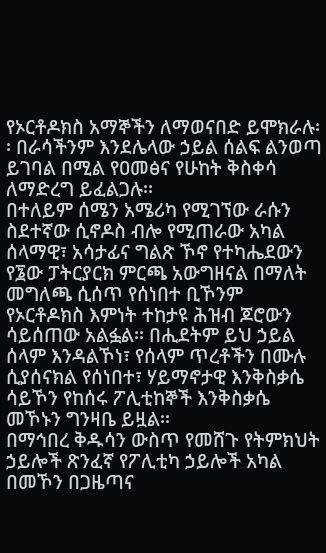የኦርቶዶክስ አማኞችን ለማወናበድ ይሞክራሉ፡፡ በራሳችንም እንደሌላው ኃይል ሰልፍ ልንወጣ ይገባል በሚል የዐመፅና የሁከት ቅስቀሳ ለማድረግ ይፈልጋሉ፡፡
በተለይም ሰሜን አሜሪካ የሚገኘው ራሱን ስደተኛው ሲኖዶስ ብሎ የሚጠራው አካል ሰላማዊ፣ አሳታፊና ግልጽ ኾኖ የተካሔደውን የ፮ው ፓትርያርክ ምርጫ አውግዘናል በማለት መግለጫ ሲሰጥ የሰነበተ ቢኾንም የኦርቶዶክስ እምነት ተከታዩ ሕዝብ ጆሮውን ሳይሰጠው አልፏል፡፡ በሒደትም ይህ ኃይል ሰላም እንዳልኾነ፣ የሰላም ጥረቶችን በሙሉ ሲያሰናክል የሰነበተ፣ ሃይማኖታዊ እንቅስቃሴ ሳይኾን የከሰሩ ፖሊቲከኞች እንቅስቃሴ መኾኑን ግንዛቤ ይዟል፡፡
በማኅበረ ቅዱሳን ውስጥ የመሸጉ የትምክህት ኃይሎች ጽንፈኛ የፖሊቲካ ኃይሎች አካል በመኾን በጋዜጣና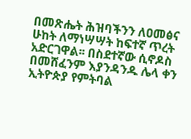በመጽሔት ሕዝባችንን ለዐመፅና ሁከት ለማነሣሣት ከፍተኛ ጥረት አድርገዋል፡፡ በስደተኛው ሲኖዶስ በመሸፈንም እያንዳንዱ ሌላ ቀን ኢትዮጵያ የምትባል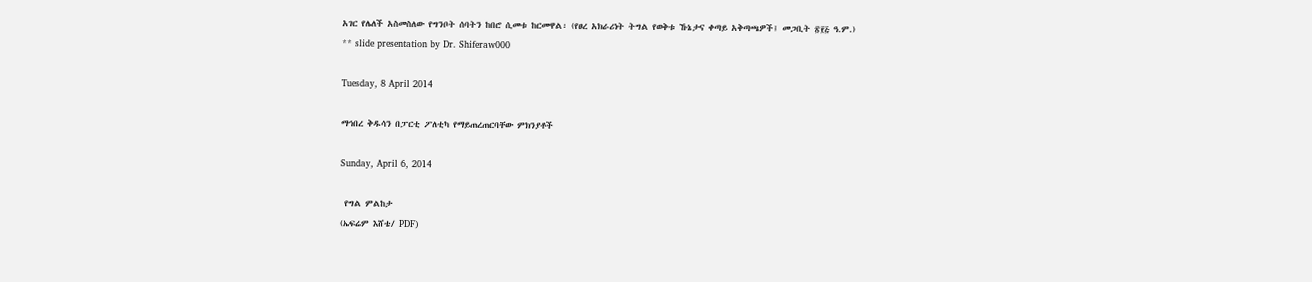አገር የሌለች አስመስለው የግንቦት ሰባትን ከበሮ ሲመቱ ከርመዋል፡ (የፀረ አክራሪነት ትግል የወቅቱ ኹኔታና ቀጣይ አቅጣጫዎች፤ መጋቢት ፳፻፭ ዓ.ም.)
** slide presentation by Dr. Shiferaw000

Tuesday, 8 April 2014

ማኅበረ ቅዱሳን በፓርቲ ፖለቲካ የማይጠረጠርባቸው ምክንያቶች

Sunday, April 6, 2014

 የግል ምልከታ
(ኤፍሬም እሸቴ/ PDF)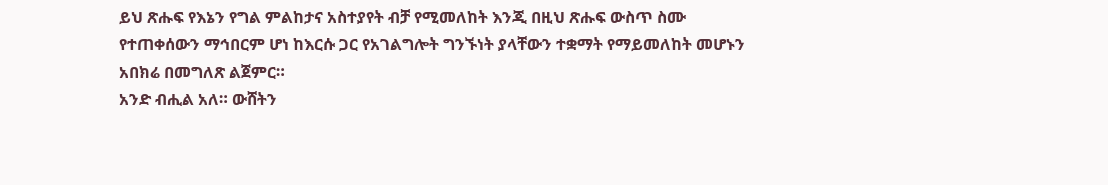ይህ ጽሑፍ የእኔን የግል ምልከታና አስተያየት ብቻ የሚመለከት እንጂ በዚህ ጽሑፍ ውስጥ ስሙ የተጠቀሰውን ማኅበርም ሆነ ከእርሱ ጋር የአገልግሎት ግንኙነት ያላቸውን ተቋማት የማይመለከት መሆኑን አበክሬ በመግለጽ ልጀምር።
አንድ ብሒል አለ። ውሸትን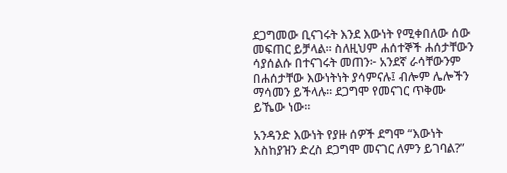ደጋግመው ቢናገሩት እንደ እውነት የሚቀበለው ሰው መፍጠር ይቻላል። ስለዚህም ሐሰተኞች ሐሰታቸውን ሳያሰልሱ በተናገሩት መጠን፦ አንደኛ ራሳቸውንም በሐሰታቸው እውነትነት ያሳምናሉ፤ ብሎም ሌሎችን ማሳመን ይችላሉ። ደጋግሞ የመናገር ጥቅሙ ይኼው ነው።

አንዳንድ እውነት የያዙ ሰዎች ደግሞ “እውነት እስከያዝን ድረስ ደጋግሞ መናገር ለምን ይገባል?”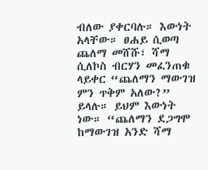ብለው ያቀርባሉ። እውነት አላቸው። ፀሐይ ሲወጣ ጨለማ መሸሹ፣ ሻማ ሲለኮስ ብርሃን መፈንጠቁ ላይቀር “ጨለማን ማውገዝ ምን ጥቅም አለው?” ይላሉ። ይህም እውነት ነው። “ጨለማን ደጋግሞ ከማውገዝ አንድ ሻማ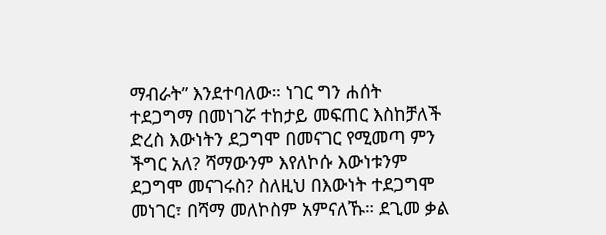ማብራት” እንደተባለው። ነገር ግን ሐሰት ተደጋግማ በመነገሯ ተከታይ መፍጠር እስከቻለች ድረስ እውነትን ደጋግሞ በመናገር የሚመጣ ምን ችግር አለ? ሻማውንም እየለኮሱ እውነቱንም ደጋግሞ መናገሩስ? ስለዚህ በእውነት ተደጋግሞ መነገር፣ በሻማ መለኮስም አምናለኹ። ደጊመ ቃል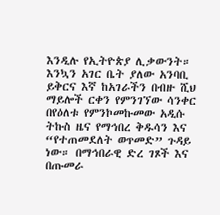እንዲሉ የኢትዮጵያ ሊቃውንት።
እንኳን አገር ቤት ያለው አንባቢ ይቅርና እኛ ከአገራችን በብዙ ሺህ ማይሎች ርቀን የምንገኘው ሳንቀር በየዕለቱ የምንኮመኩመው አዲሱ ትኩስ ዜና የማኅበረ ቅዱሳን እና “የተጠመደለት ወጥመድ” ጉዳይ ነው። በማኅበራዊ ድረ ገጾች እና በጡመራ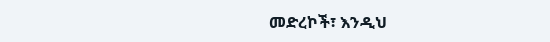መድረኮች፣ እንዲህ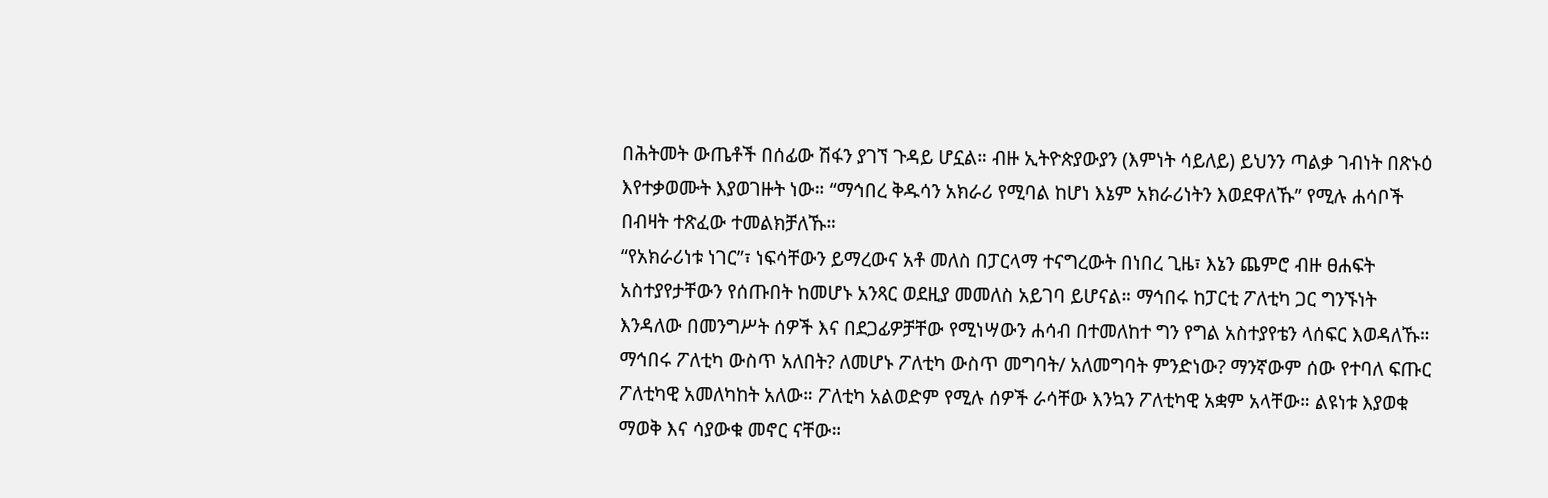በሕትመት ውጤቶች በሰፊው ሽፋን ያገኘ ጉዳይ ሆኗል። ብዙ ኢትዮጵያውያን (እምነት ሳይለይ) ይህንን ጣልቃ ገብነት በጽኑዕ እየተቃወሙት እያወገዙት ነው። “ማኅበረ ቅዱሳን አክራሪ የሚባል ከሆነ እኔም አክራሪነትን እወደዋለኹ” የሚሉ ሐሳቦች በብዛት ተጽፈው ተመልክቻለኹ።
“የአክራሪነቱ ነገር”፣ ነፍሳቸውን ይማረውና አቶ መለስ በፓርላማ ተናግረውት በነበረ ጊዜ፣ እኔን ጨምሮ ብዙ ፀሐፍት አስተያየታቸውን የሰጡበት ከመሆኑ አንጻር ወደዚያ መመለስ አይገባ ይሆናል። ማኅበሩ ከፓርቲ ፖለቲካ ጋር ግንኙነት እንዳለው በመንግሥት ሰዎች እና በደጋፊዎቻቸው የሚነሣውን ሐሳብ በተመለከተ ግን የግል አስተያየቴን ላሰፍር እወዳለኹ።
ማኅበሩ ፖለቲካ ውስጥ አለበት? ለመሆኑ ፖለቲካ ውስጥ መግባት/ አለመግባት ምንድነው? ማንኛውም ሰው የተባለ ፍጡር ፖለቲካዊ አመለካከት አለው። ፖለቲካ አልወድም የሚሉ ሰዎች ራሳቸው እንኳን ፖለቲካዊ አቋም አላቸው። ልዩነቱ እያወቁ ማወቅ እና ሳያውቁ መኖር ናቸው።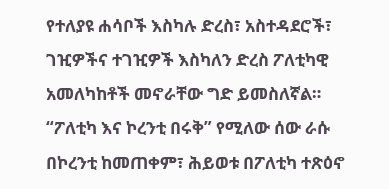የተለያዩ ሐሳቦች እስካሉ ድረስ፣ አስተዳደሮች፣ ገዢዎችና ተገዢዎች እስካለን ድረስ ፖለቲካዊ አመለካከቶች መኖራቸው ግድ ይመስለኛል። “ፖለቲካ እና ኮረንቲ በሩቅ” የሚለው ሰው ራሱ በኮረንቲ ከመጠቀም፣ ሕይወቱ በፖለቲካ ተጽዕኖ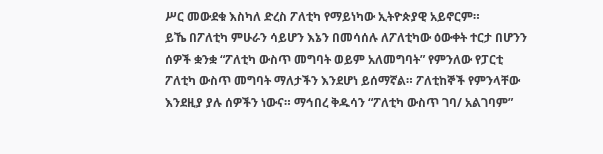ሥር መውደቁ እስካለ ድረስ ፖለቲካ የማይነካው ኢትዮጵያዊ አይኖርም።
ይኼ በፖለቲካ ምሁራን ሳይሆን እኔን በመሳሰሉ ለፖለቲካው ዕውቀት ተርታ በሆንን ሰዎች ቋንቋ “ፖለቲካ ውስጥ መግባት ወይም አለመግባት” የምንለው የፓርቲ ፖለቲካ ውስጥ መግባት ማለታችን እንደሆነ ይሰማኛል። ፖለቲከኞች የምንላቸው እንደዚያ ያሉ ሰዎችን ነውና። ማኅበረ ቅዱሳን “ፖለቲካ ውስጥ ገባ/ አልገባም”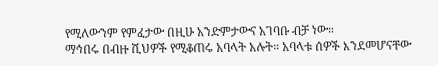የሚለውንም የምፈታው በዚሁ አንድምታውና አገባቡ ብቻ ነው።
ማኅበሩ በብዙ ሺህዎች የሚቆጠሩ አባላት አሉት። አባላቱ ሰዎች እንደመሆናቸው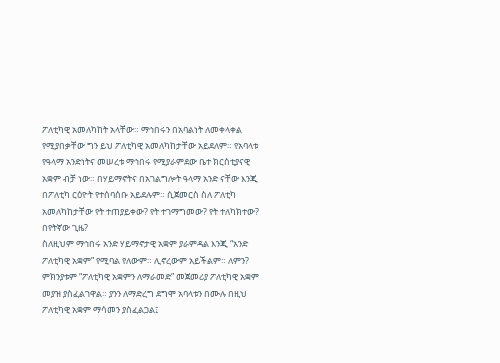ፖለቲካዊ አመለካከት አላቸው። ማኅበሩን በአባልነት ለመቀላቀል የሚያበቃቸው ግን ይህ ፖለቲካዊ አመለካከታቸው አይደለም። የአባላቱ የዓላማ አንድነትና መሠረቱ ማኅበሩ የሚያራምደው ቤተ ክርስቲያናዊ አቋም ብቻ ነው። በሃይማኖትና በአገልግሎት ዓላማ አንድ ናቸው እንጂ በፖለቲካ ርዕዮት የተሰባሰቡ አይደሉም። ሲጀመርስ ስለ ፖለቲካ አመለካከታቸው የት ተጠያይቀው? የት ተገማግመው? የት ተለካክተው? በየትኛው ጊዜ?
ስለዚህም ማኅበሩ አንድ ሃይማኖታዊ አቋም ያራምዳል እንጂ “አንድ ፖለቲካዊ አቋም” የሚባል የለውም። ሊኖረውም አይችልም። ለምን? ምክንያቱም “ፖለቲካዊ አቋምን ለማራመድ” መጀመሪያ ፖለቲካዊ አቋም መያዝ ያስፈልገዋል። ያንን ለማድረግ ደግሞ አባላቱን በሙሉ በዚህ ፖለቲካዊ አቋም ማሳመን ያስፈልጋል፤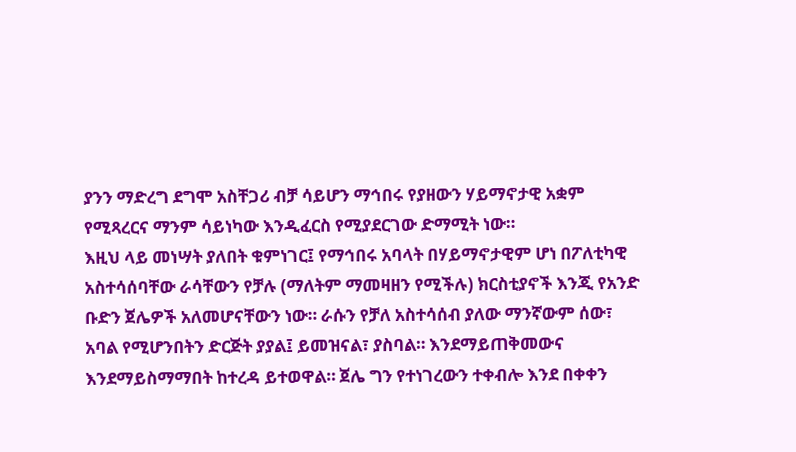ያንን ማድረግ ደግሞ አስቸጋሪ ብቻ ሳይሆን ማኅበሩ የያዘውን ሃይማኖታዊ አቋም የሚጻረርና ማንም ሳይነካው እንዲፈርስ የሚያደርገው ድማሚት ነው።
እዚህ ላይ መነሣት ያለበት ቁምነገር፤ የማኅበሩ አባላት በሃይማኖታዊም ሆነ በፖለቲካዊ አስተሳሰባቸው ራሳቸውን የቻሉ (ማለትም ማመዛዘን የሚችሉ) ክርስቲያኖች እንጂ የአንድ ቡድን ጀሌዎች አለመሆናቸውን ነው። ራሱን የቻለ አስተሳሰብ ያለው ማንኛውም ሰው፣ አባል የሚሆንበትን ድርጅት ያያል፤ ይመዝናል፣ ያስባል። እንደማይጠቅመውና እንደማይስማማበት ከተረዳ ይተወዋል። ጀሌ ግን የተነገረውን ተቀብሎ እንደ በቀቀን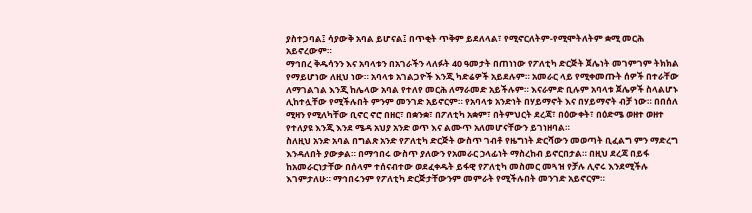ያስተጋባል፤ ሳያውቅ አባል ይሆናል፤ በጥቂት ጥቅም ይደለላል፣ የሚኖርለትም-የሚሞትለትም ቋሚ መርሕ አይኖረውም።
ማኅበረ ቅዱሳንን እና አባላቱን በአገራችን ላለፉት 40 ዓመታት በጠነነው የፖለቲካ ድርጅት ጀሌነት መገምገም ትክክል የማይሆነው ለዚህ ነው። አባላቱ አገልጋዮች እንጂ ካድሬዎች አይደሉም። አመራር ላይ የሚቀመጡት ሰዎች በተራቸው ለማገልገል እንጂ ከሌላው አባል የተለየ መርሕ ለማራመድ አይችሉም። እናራምድ ቢሉም አባላቱ ጀሌዎች ስላልሆኑ ሊከተሏቸው የሚችሉበት ምንም መንገድ አይኖርም። የአባላቱ አንድነት በሃይማኖት እና በሃይማኖት ብቻ ነው። በበሰለ ሚዛን የሚለካቸው ቢኖር ኖሮ በዘር፣ በቋንቋ፣ በፖለቲካ አቋም፣ በትምህርት ደረጃ፣ በዕውቀት፣ በዕድሜ ወዘተ ወዘተ የተለያዩ እንጂ እንደ ሜዳ አህያ አንድ ወጥ እና ልሙጥ አለመሆናቸውን ይገነዘባል።
ስለዚህ አንድ አባል በግልጽ አንድ የፖለቲካ ድርጅት ውስጥ ገብቶ የዜግነት ድርሻውን መወጣት ቢፈልግ ምን ማድረግ እንዳለበት ያውቃል። በማኅበሩ ውስጥ ያለውን የአመራር ኃላፊነት ማስረከብ ይኖርበታል። በዚህ ደረጃ በይፋ ከአመራርነታቸው በሰላም ተሰናብተው ወደፈቀዱት ይፋዊ የፖለቲካ መስመር መጓዝ የቻሉ ሊኖሩ እንደሚችሉ እገምታለሁ። ማኅበሩንም የፖለቲካ ድርጅታቸውንም መምራት የሚችሉበት መንገድ አይኖርም።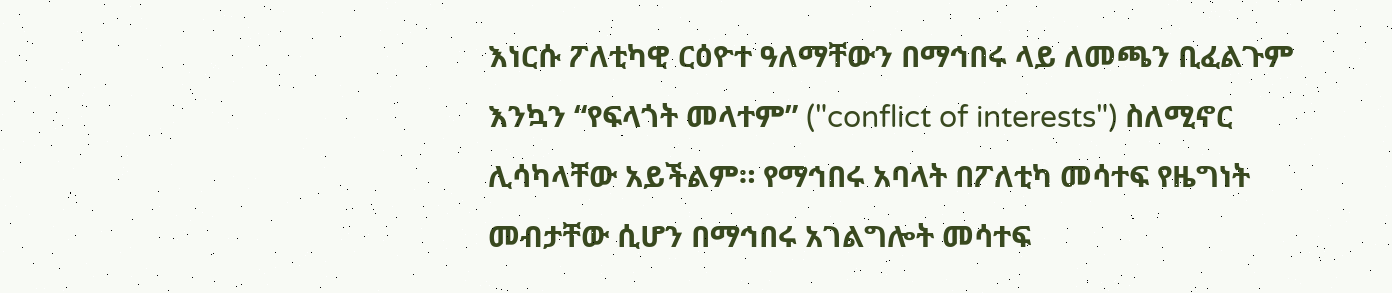እነርሱ ፖለቲካዊ ርዕዮተ ዓለማቸውን በማኅበሩ ላይ ለመጫን ቢፈልጉም እንኳን “የፍላጎት መላተም” ("conflict of interests") ስለሚኖር ሊሳካላቸው አይችልም። የማኅበሩ አባላት በፖለቲካ መሳተፍ የዜግነት መብታቸው ሲሆን በማኅበሩ አገልግሎት መሳተፍ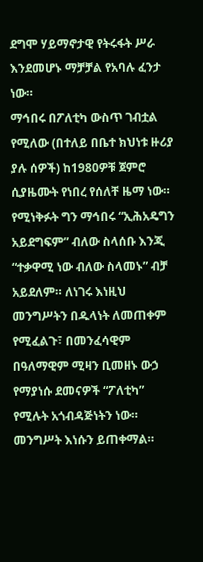ደግሞ ሃይማኖታዊ የትሩፋት ሥራ እንደመሆኑ ማቻቻል የአባሉ ፈንታ ነው።
ማኅበሩ በፖለቲካ ውስጥ ገብቷል የሚለው (በተለይ በቤተ ክህነቱ ዙሪያ ያሉ ሰዎች) ከ1980ዎቹ ጀምሮ ሲያዜሙት የነበረ የሰለቸ ዜማ ነው። የሚነቅፉት ግን ማኅበሩ “ኢሕአዴግን አይደግፍም” ብለው ስላሰቡ እንጂ “ተቃዋሚ ነው ብለው ስላመኑ” ብቻ አይደለም። ለነገሩ እነዚህ መንግሥትን በዱላነት ለመጠቀም የሚፈልጉ፣ በመንፈሳዊም በዓለማዊም ሚዛን ቢመዘኑ ውኃ የማያነሱ ደመናዎች “ፖለቲካ” የሚሉት አጎብዳጅነትን ነው። መንግሥት እነሱን ይጠቀማል።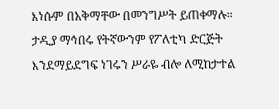እነሱም በአቅማቸው በመንግሥት ይጠቀማሉ።
ታዲያ ማኅበሩ የትኛውንም የፖለቲካ ድርጅት እንደማይደግፍ ነገሩን ሥራዬ ብሎ ለሚከታተል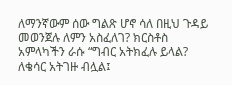ለማንኛውም ሰው ግልጽ ሆኖ ሳለ በዚህ ጉዳይ መወንጀሉ ለምን አስፈለገ? ክርስቶስ አምላካችን ራሱ “ግብር አትክፈሉ ይላል? ለቄሳር አትገዙ ብሏል፤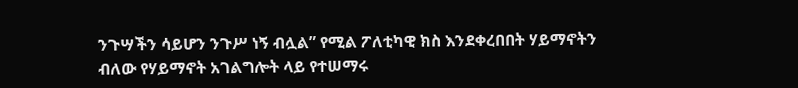ንጉሣችን ሳይሆን ንጉሥ ነኝ ብሏል” የሚል ፖለቲካዊ ክስ እንደቀረበበት ሃይማኖትን ብለው የሃይማኖት አገልግሎት ላይ የተሠማሩ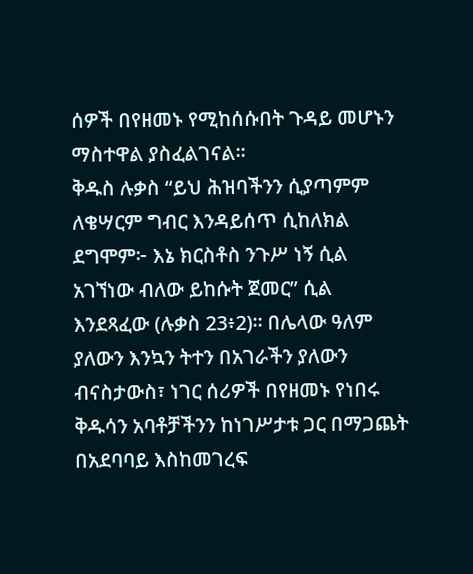ሰዎች በየዘመኑ የሚከሰሱበት ጉዳይ መሆኑን ማስተዋል ያስፈልገናል።
ቅዱስ ሉቃስ “ይህ ሕዝባችንን ሲያጣምም ለቄሣርም ግብር እንዳይሰጥ ሲከለክል ደግሞም፦ እኔ ክርስቶስ ንጉሥ ነኝ ሲል አገኘነው ብለው ይከሱት ጀመር” ሲል እንደጻፈው (ሉቃስ 23፥2)። በሌላው ዓለም ያለውን እንኳን ትተን በአገራችን ያለውን ብናስታውስ፣ ነገር ሰሪዎች በየዘመኑ የነበሩ ቅዱሳን አባቶቻችንን ከነገሥታቱ ጋር በማጋጨት በአደባባይ እስከመገረፍ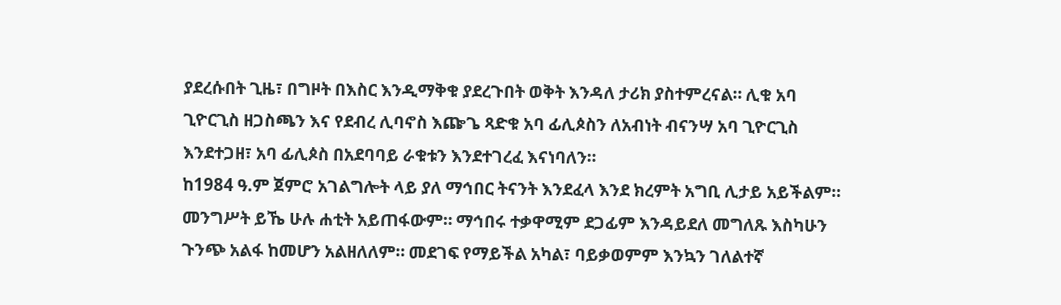ያደረሱበት ጊዜ፣ በግዞት በእስር እንዲማቅቁ ያደረጉበት ወቅት እንዳለ ታሪክ ያስተምረናል። ሊቁ አባ ጊዮርጊስ ዘጋስጫን እና የደብረ ሊባኖስ እጬጌ ጻድቁ አባ ፊሊጶስን ለአብነት ብናንሣ አባ ጊዮርጊስ እንደተጋዘ፣ አባ ፊሊጶስ በአደባባይ ራቁቱን እንደተገረፈ እናነባለን።
ከ1984 ዓ.ም ጀምሮ አገልግሎት ላይ ያለ ማኅበር ትናንት እንደፈላ እንደ ክረምት አግቢ ሊታይ አይችልም። መንግሥት ይኼ ሁሉ ሐቲት አይጠፋውም። ማኅበሩ ተቃዋሚም ደጋፊም እንዳይደለ መግለጹ እስካሁን ጉንጭ አልፋ ከመሆን አልዘለለም። መደገፍ የማይችል አካል፣ ባይቃወምም እንኳን ገለልተኛ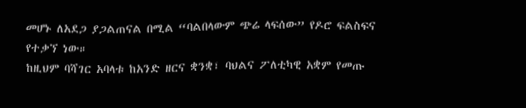መሆኑ ለአደጋ ያጋልጠናል በሚል “ባልበላውም ጭሬ ላፍሰው” የዶሮ ፍልስፍና የተቃኘ ነው።
ከዚህም ባሻገር አባላቱ ከአንድ ዘርና ቋንቋ፣ ባህልና ፖለቲካዊ አቋም የመጡ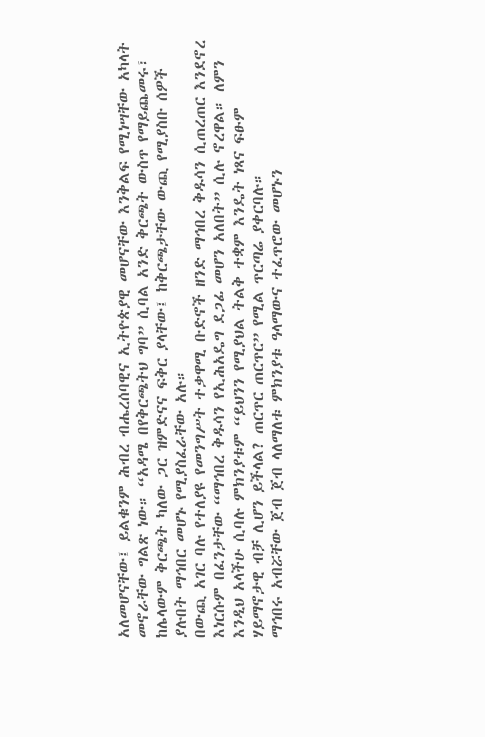አለመሆናቸው፤ ይልቁንም ሕብረ ብሔረሰባዊና ኢትዮጵያዊ መሆናቸው እንቅልፍ የሚነሣቸው አካላት መኖራቸው ግልጽ ነው። “አዳሜ በየቅርጫትህ ግባ” ሲባል አንድ ቅርጫት ውስጥ የማይጨመሩ፣ ከሌላውም ቅርጫት ካለው ጋር ዝምድናና ፍቅር ያላቸው፤ ከቅርጫታቸው ውጪ የሚያስቡ ሰዎች ያሉበት ማኅበር መሆኑ የሚያስፈራቸው አሉ።
በውጪ አገር ባሉ የተለያዩ የመንግሥት ተቃዋሚ ቡድኖች ዘንድ ማኅበረ ቅዱሳን ሲጠረጠር እንደኖረ እነርሱም በፈንታቸው “ማኅበረ ቅዱሳን የኢሕአዴግ ደጋፊ መሆን አለበት” ሲሉ ኖረዋል። ለምን እንዲህ አላችሁ ሲባሉ ምክንያቱም “ይህንን የሚያህል ትልቅ ተቋም እንዴት ነጻና ፍፁም ሃይማኖታዊ ብቻ ሊሆን ይችላል? ጠርጥር ጠርጥር” የሚል ጥርጣሬ ያቀርባሉ።
ማኅበሩ አብሯቸው ጀብ ጀብ ላለማለቱ ምክንያቱ ዓላማውና ተፈጥሮው መሆኑን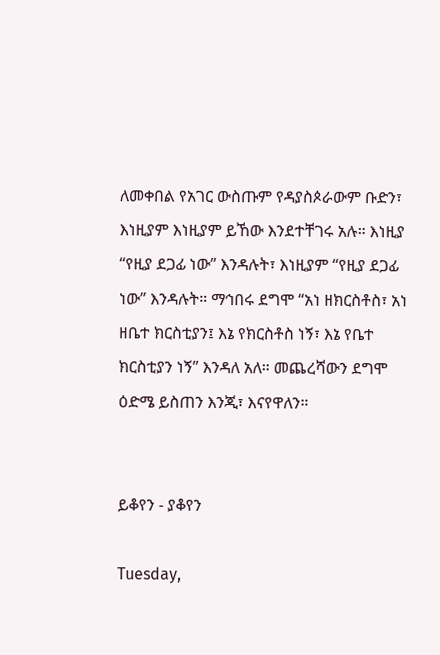ለመቀበል የአገር ውስጡም የዳያስጶራውም ቡድን፣ እነዚያም እነዚያም ይኸው እንደተቸገሩ አሉ። እነዚያ “የዚያ ደጋፊ ነው” እንዳሉት፣ እነዚያም “የዚያ ደጋፊ ነው” እንዳሉት። ማኅበሩ ደግሞ “አነ ዘክርስቶስ፣ አነ ዘቤተ ክርስቲያን፤ እኔ የክርስቶስ ነኝ፣ እኔ የቤተ ክርስቲያን ነኝ” እንዳለ አለ። መጨረሻውን ደግሞ ዕድሜ ይስጠን እንጂ፣ እናየዋለን።


ይቆየን - ያቆየን

Tuesday,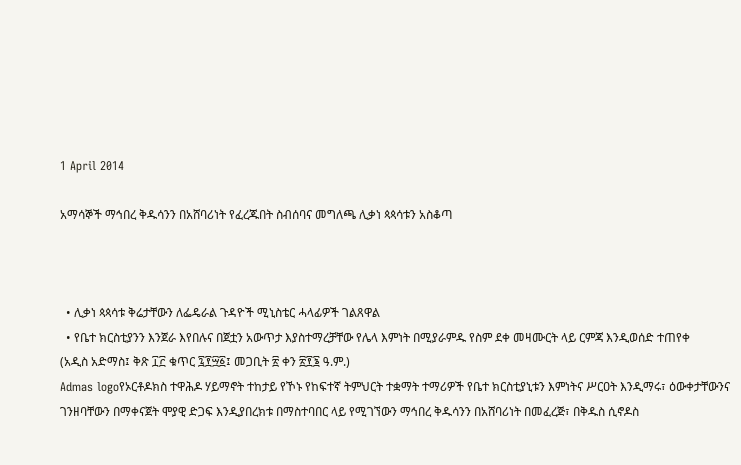1 April 2014

አማሳኞች ማኅበረ ቅዱሳንን በአሸባሪነት የፈረጁበት ስብሰባና መግለጫ ሊቃነ ጳጳሳቱን አስቆጣ



  • ሊቃነ ጳጳሳቱ ቅሬታቸውን ለፌዴራል ጉዳዮች ሚኒስቴር ሓላፊዎች ገልጸዋል
  • የቤተ ክርስቲያንን እንጀራ እየበሉና በጀቷን አውጥታ እያስተማረቻቸው የሌላ እምነት በሚያራምዱ የስም ደቀ መዛሙርት ላይ ርምጃ እንዲወሰድ ተጠየቀ
(አዲስ አድማስ፤ ቅጽ ፲፫ ቁጥር ፯፻፵፩፤ መጋቢት ፳ ቀን ፳፻፮ ዓ.ም.)
Admas logoየኦርቶዶክስ ተዋሕዶ ሃይማኖት ተከታይ የኾኑ የከፍተኛ ትምህርት ተቋማት ተማሪዎች የቤተ ክርስቲያኒቱን እምነትና ሥርዐት እንዲማሩ፣ ዕውቀታቸውንና ገንዘባቸውን በማቀናጀት ሞያዊ ድጋፍ እንዲያበረክቱ በማስተባበር ላይ የሚገኘውን ማኅበረ ቅዱሳንን በአሸባሪነት በመፈረጅ፣ በቅዱስ ሲኖዶስ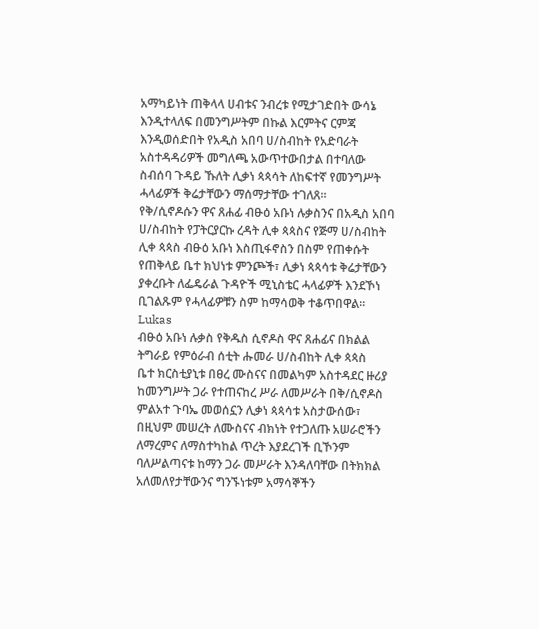አማካይነት ጠቅላላ ሀብቱና ንብረቱ የሚታገድበት ውሳኔ እንዲተላለፍ በመንግሥትም በኩል እርምትና ርምጃ እንዲወሰድበት የአዲስ አበባ ሀ/ስብከት የአድባራት አስተዳዳሪዎች መግለጫ አውጥተውበታል በተባለው ስብሰባ ጉዳይ ኹለት ሊቃነ ጳጳሳት ለከፍተኛ የመንግሥት ሓላፊዎች ቅሬታቸውን ማሰማታቸው ተገለጸ፡፡
የቅ/ሲኖዶሱን ዋና ጸሐፊ ብፁዕ አቡነ ሉቃስንና በአዲስ አበባ ሀ/ስብከት የፓትርያርኩ ረዳት ሊቀ ጳጳስና የጅማ ሀ/ስብከት ሊቀ ጳጳስ ብፁዕ አቡነ እስጢፋኖስን በስም የጠቀሱት የጠቅላይ ቤተ ክህነቱ ምንጮች፣ ሊቃነ ጳጳሳቱ ቅሬታቸውን ያቀረቡት ለፌዴራል ጉዳዮች ሚኒስቴር ሓላፊዎች እንደኾነ ቢገልጹም የሓላፊዎቹን ስም ከማሳወቅ ተቆጥበዋል፡፡
Lukas
ብፁዕ አቡነ ሉቃስ የቅዱስ ሲኖዶስ ዋና ጸሐፊና በክልል ትግራይ የምዕራብ ሰቲት ሑመራ ሀ/ስብከት ሊቀ ጳጳስ
ቤተ ክርስቲያኒቱ በፀረ ሙስናና በመልካም አስተዳደር ዙሪያ ከመንግሥት ጋራ የተጠናከረ ሥራ ለመሥራት በቅ/ሲኖዶስ ምልአተ ጉባኤ መወሰኗን ሊቃነ ጳጳሳቱ አስታውሰው፣ በዚህም መሠረት ለሙስናና ብክነት የተጋለጡ አሠራሮችን ለማረምና ለማስተካከል ጥረት እያደረገች ቢኾንም ባለሥልጣናቱ ከማን ጋራ መሥራት እንዳለባቸው በትክክል አለመለየታቸውንና ግንኙነቱም አማሳኞችን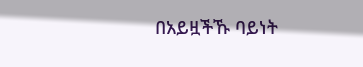በአይዟችኹ ባይነት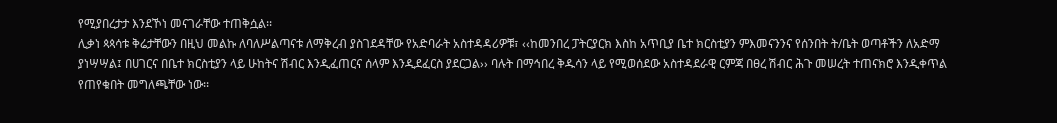የሚያበረታታ እንደኾነ መናገራቸው ተጠቅሷል፡፡
ሊቃነ ጳጳሳቱ ቅሬታቸውን በዚህ መልኩ ለባለሥልጣናቱ ለማቅረብ ያስገደዳቸው የአድባራት አስተዳዳሪዎቹ፣ ‹‹ከመንበረ ፓትርያርክ እስከ አጥቢያ ቤተ ክርስቲያን ምእመናንንና የሰንበት ት/ቤት ወጣቶችን ለአድማ ያነሣሣል፤ በሀገርና በቤተ ክርስቲያን ላይ ሁከትና ሽብር እንዲፈጠርና ሰላም እንዲደፈርስ ያደርጋል›› ባሉት በማኅበረ ቅዱሳን ላይ የሚወሰደው አስተዳደራዊ ርምጃ በፀረ ሽብር ሕጉ መሠረት ተጠናክሮ እንዲቀጥል የጠየቁበት መግለጫቸው ነው፡፡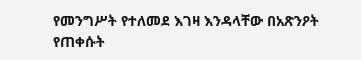የመንግሥት የተለመደ እገዛ እንዳላቸው በአጽንዖት የጠቀሱት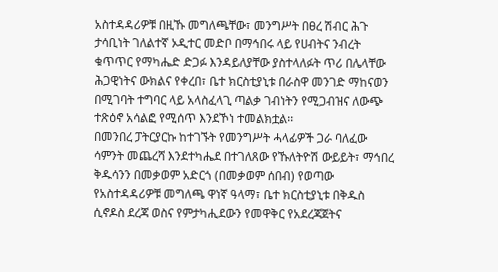አስተዳዳሪዎቹ በዚኹ መግለጫቸው፣ መንግሥት በፀረ ሽብር ሕጉ ታሳቢነት ገለልተኛ ኦዲተር መድቦ በማኅበሩ ላይ የሀብትና ንብረት ቁጥጥር የማካሔድ ድጋፉ እንዳይለያቸው ያስተላለፉት ጥሪ በሌላቸው ሕጋዊነትና ውክልና የቀረበ፣ ቤተ ክርስቲያኒቱ በራስዋ መንገድ ማከናወን በሚገባት ተግባር ላይ አላስፈላጊ ጣልቃ ገብነትን የሚጋብዝና ለውጭ ተጽዕኖ አሳልፎ የሚሰጥ እንደኾነ ተመልክቷል፡፡
በመንበረ ፓትርያርኩ ከተገኙት የመንግሥት ሓላፊዎች ጋራ ባለፈው ሳምንት መጨረሻ እንደተካሔደ በተገለጸው የኹለትዮሽ ውይይት፣ ማኅበረ ቅዱሳንን በመቃወም አድርጎ (በመቃወም ሰበብ) የወጣው የአስተዳዳሪዎቹ መግለጫ ዋነኛ ዓላማ፣ ቤተ ክርስቲያኒቱ በቅዱስ ሲኖዶስ ደረጃ ወስና የምታካሒደውን የመዋቅር የአደረጃጀትና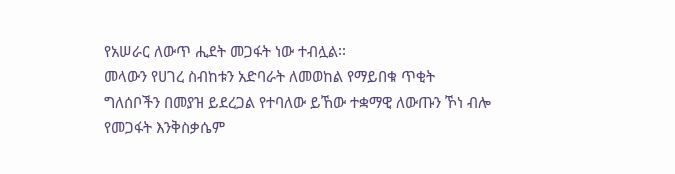የአሠራር ለውጥ ሒደት መጋፋት ነው ተብሏል፡፡
መላውን የሀገረ ስብከቱን አድባራት ለመወከል የማይበቁ ጥቂት ግለሰቦችን በመያዝ ይደረጋል የተባለው ይኸው ተቋማዊ ለውጡን ኾነ ብሎ የመጋፋት እንቅስቃሴም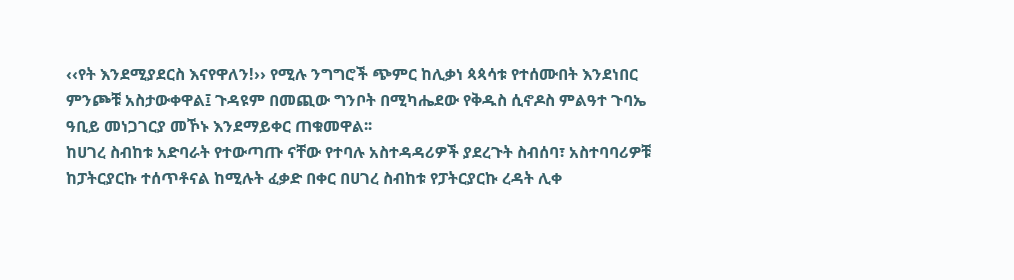‹‹የት እንደሚያደርስ እናየዋለን!›› የሚሉ ንግግሮች ጭምር ከሊቃነ ጳጳሳቱ የተሰሙበት እንደነበር ምንጮቹ አስታውቀዋል፤ ጉዳዩም በመጪው ግንቦት በሚካሔደው የቅዱስ ሲኖዶስ ምልዓተ ጉባኤ ዓቢይ መነጋገርያ መኾኑ እንደማይቀር ጠቁመዋል፡፡
ከሀገረ ስብከቱ አድባራት የተውጣጡ ናቸው የተባሉ አስተዳዳሪዎች ያደረጉት ስብሰባ፣ አስተባባሪዎቹ ከፓትርያርኩ ተሰጥቶናል ከሚሉት ፈቃድ በቀር በሀገረ ስብከቱ የፓትርያርኩ ረዳት ሊቀ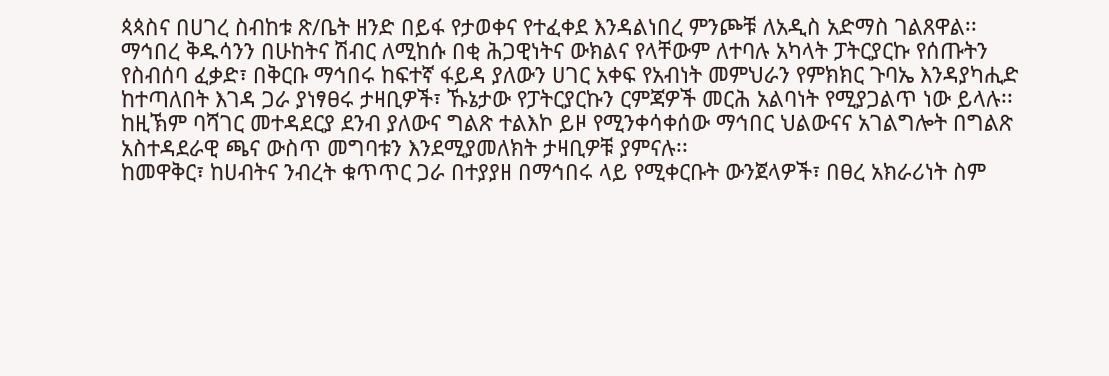ጳጳስና በሀገረ ስብከቱ ጽ/ቤት ዘንድ በይፋ የታወቀና የተፈቀደ እንዳልነበረ ምንጮቹ ለአዲስ አድማስ ገልጸዋል፡፡
ማኅበረ ቅዱሳንን በሁከትና ሽብር ለሚከሱ በቂ ሕጋዊነትና ውክልና የላቸውም ለተባሉ አካላት ፓትርያርኩ የሰጡትን የስብሰባ ፈቃድ፣ በቅርቡ ማኅበሩ ከፍተኛ ፋይዳ ያለውን ሀገር አቀፍ የአብነት መምህራን የምክክር ጉባኤ እንዳያካሒድ ከተጣለበት እገዳ ጋራ ያነፃፀሩ ታዛቢዎች፣ ኹኔታው የፓትርያርኩን ርምጃዎች መርሕ አልባነት የሚያጋልጥ ነው ይላሉ፡፡ ከዚኽም ባሻገር መተዳደርያ ደንብ ያለውና ግልጽ ተልእኮ ይዞ የሚንቀሳቀሰው ማኅበር ህልውናና አገልግሎት በግልጽ አስተዳደራዊ ጫና ውስጥ መግባቱን እንደሚያመለክት ታዛቢዎቹ ያምናሉ፡፡
ከመዋቅር፣ ከሀብትና ንብረት ቁጥጥር ጋራ በተያያዘ በማኅበሩ ላይ የሚቀርቡት ውንጀላዎች፣ በፀረ አክራሪነት ስም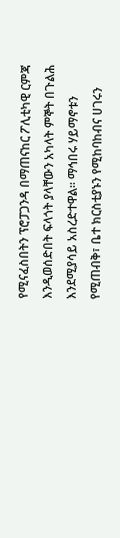የሚናፈስበትን ፕሮፓጋንዳ በማጠናከር ፖሊቲካዊ ርምጃ እንዲወሰድበት ፍላጎት ያላቸውን አካላት ምኞት በጉልሕ እንደሚያሳይ አስረድተዋል፡፡ ማኅበሩ ሃይማኖቱን የሚጠብቅ፣ ቤተ ክርስቲያኑን የሚከባከብና ሀገሩን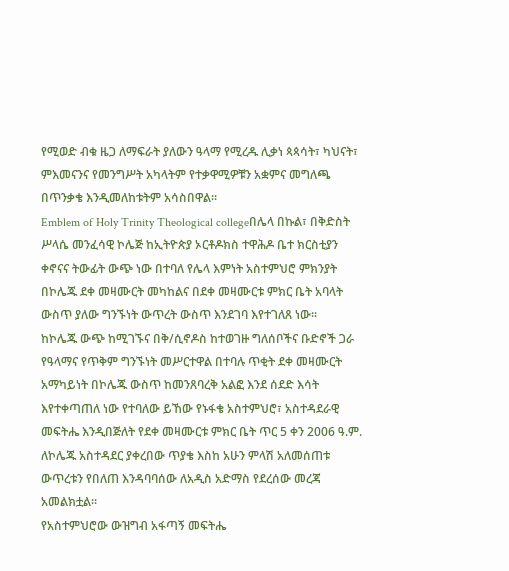የሚወድ ብቁ ዜጋ ለማፍራት ያለውን ዓላማ የሚረዱ ሊቃነ ጳጳሳት፣ ካህናት፣ ምእመናንና የመንግሥት አካላትም የተቃዋሚዎቹን አቋምና መግለጫ በጥንቃቄ እንዲመለከቱትም አሳስበዋል፡፡
Emblem of Holy Trinity Theological collegeበሌላ በኩል፣ በቅድስት ሥላሴ መንፈሳዊ ኮሌጅ ከኢትዮጵያ ኦርቶዶክስ ተዋሕዶ ቤተ ክርስቲያን ቀኖናና ትውፊት ውጭ ነው በተባለ የሌላ እምነት አስተምህሮ ምክንያት በኮሌጁ ደቀ መዛሙርት መካከልና በደቀ መዛሙርቱ ምክር ቤት አባላት ውስጥ ያለው ግንኙነት ውጥረት ውስጥ እንደገባ እየተገለጸ ነው፡፡
ከኮሌጁ ውጭ ከሚገኙና በቅ/ሲኖዶስ ከተወገዙ ግለሰቦችና ቡድኖች ጋራ የዓላማና የጥቅም ግንኙነት መሥርተዋል በተባሉ ጥቂት ደቀ መዛሙርት አማካይነት በኮሌጁ ውስጥ ከመንጸባረቅ አልፎ እንደ ሰደድ እሳት እየተቀጣጠለ ነው የተባለው ይኸው የኑፋቄ አስተምህሮ፣ አስተዳደራዊ መፍትሔ እንዲበጅለት የደቀ መዛሙርቱ ምክር ቤት ጥር 5 ቀን 2006 ዓ.ም. ለኮሌጁ አስተዳደር ያቀረበው ጥያቄ እስከ አሁን ምላሽ አለመሰጠቱ ውጥረቱን የበለጠ እንዳባባሰው ለአዲስ አድማስ የደረሰው መረጃ አመልክቷል፡፡
የአስተምህሮው ውዝግብ አፋጣኝ መፍትሔ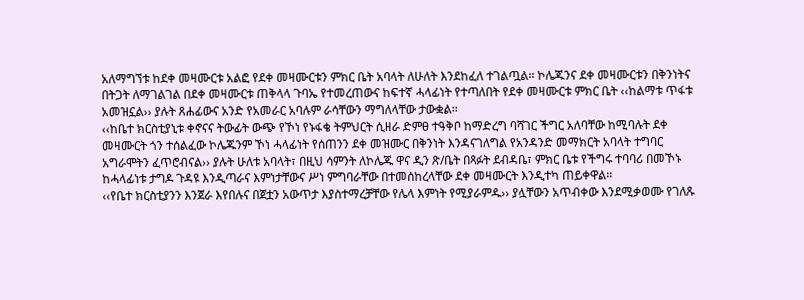አለማግኘቱ ከደቀ መዛሙርቱ አልፎ የደቀ መዛሙርቱን ምክር ቤት አባላት ለሁለት እንደከፈለ ተገልጧል፡፡ ኮሌጁንና ደቀ መዛሙርቱን በቅንነትና በትጋት ለማገልገል በደቀ መዛሙርቱ ጠቅላላ ጉባኤ የተመረጠውና ከፍተኛ ሓላፊነት የተጣለበት የደቀ መዛሙርቱ ምክር ቤት ‹‹ከልማቱ ጥፋቱ አመዝኗል›› ያሉት ጸሐፊውና አንድ የአመራር አባሉም ራሳቸውን ማግለላቸው ታውቋል፡፡
‹‹ከቤተ ክርስቲያኒቱ ቀኖናና ትውፊት ውጭ የኾነ የኑፋቄ ትምህርት ሲዘራ ድምፀ ተዓቅቦ ከማድረግ ባሻገር ችግር አለባቸው ከሚባሉት ደቀ መዛሙርት ጎን ተሰልፈው ኮሌጁንም ኾነ ሓላፊነት የሰጠንን ደቀ መዝሙር በቅንነት እንዳናገለግል የአንዳንድ መማክርት አባላት ተግባር አግራሞትን ፈጥሮብናል›› ያሉት ሁለቱ አባላት፣ በዚህ ሳምንት ለኮሌጁ ዋና ዲን ጽ/ቤት በጻፉት ደብዳቤ፣ ምክር ቤቱ የችግሩ ተባባሪ በመኾኑ ከሓላፊነቱ ታግዶ ጉዳዩ እንዲጣራና እምነታቸውና ሥነ ምግባራቸው በተመሰከረላቸው ደቀ መዛሙርት እንዲተካ ጠይቀዋል፡፡
‹‹የቤተ ክርስቲያንን እንጀራ እየበሉና በጀቷን አውጥታ እያስተማረቻቸው የሌላ እምነት የሚያራምዱ›› ያሏቸውን አጥብቀው እንደሚቃወሙ የገለጹ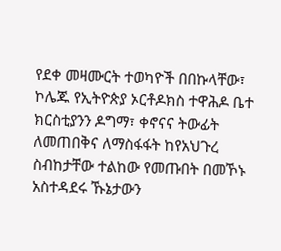የደቀ መዛሙርት ተወካዮች በበኩላቸው፣ ኮሌጁ የኢትዮጵያ ኦርቶዶክስ ተዋሕዶ ቤተ ክርስቲያንን ዶግማ፣ ቀኖናና ትውፊት ለመጠበቅና ለማስፋፋት ከየአህጉረ ስብከታቸው ተልከው የመጡበት በመኾኑ አስተዳደሩ ኹኔታውን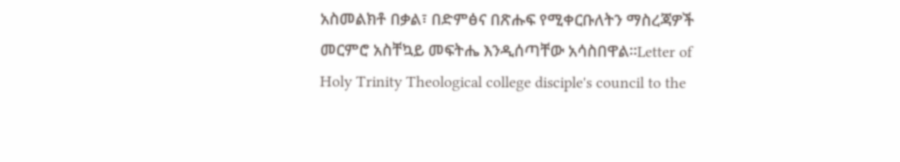አስመልክቶ በቃል፣ በድምፅና በጽሑፍ የሚቀርቡለትን ማስረጃዎች መርምሮ አስቸኳይ መፍትሔ እንዲሰጣቸው አሳስበዋል፡፡Letter of Holy Trinity Theological college disciple's council to the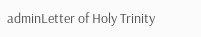adminLetter of Holy Trinity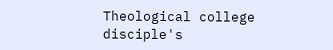Theological college disciple's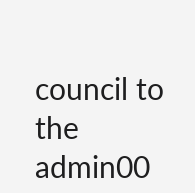council to the admin00